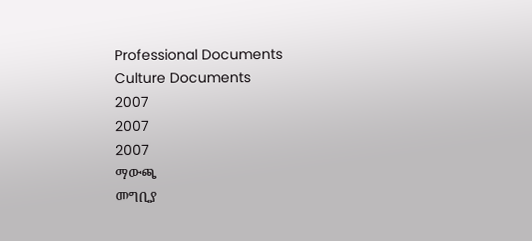Professional Documents
Culture Documents
2007
2007
2007
ማውጫ
መግቢያ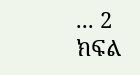... 2
ክፍል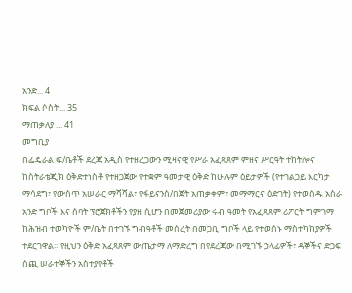አንድ... 4
ክፍል ሶስት... 35
ማጠቃለያ ... 41
መግቢያ
በፌዴራል ፍ/ቤቶች ደረጃ አዲስ የተዘረጋውን ሚዛናዊ የሥራ አፈጻጸም ምዘና ሥርዓት ተከትሎና
ከስትራቴጂክ ዕቅድተነስቶ የተዘጋጀው የተቋም ዓመታዊ ዕቅድ ከሁሉም ዕይታዎች (የተገልጋይ እርካታ
ማሳደግ፣ የውስጥ አሠራር ማሻሻል፣ የፋይናንስ/በጀት አጠቃቀም፣ መማማርና ዕድገት) የተወሰዱ አስራ
አንድ ግቦች እና ሰባት ፕሮጀክቶችን የያዘ ሲሆን በመጀመሪያው ሩብ ዓመት የአፈጻጸም ሪፖርት ግምገማ
ከሕዝብ ተወካዮች ም/ቤት በተገኙ ግብዓቶች መሰረት በመጋቢ ግቦች ላይ የተወሰኑ ማስተካከያዎች
ተደርገዋል፡፡ የዚህን ዕቅድ አፈጻጸም ውጤታማ ለማድረግ በየደረጃው በሚገኙ ኃላፊዎች፣ ዳኞችና ድጋፍ
ሰጪ ሠራተኞችን አስተያየቶች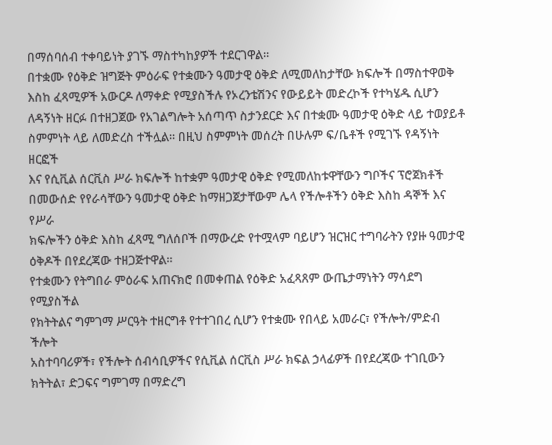በማሰባሰብ ተቀባይነት ያገኙ ማስተካከያዎች ተደርገዋል፡፡
በተቋሙ የዕቅድ ዝግጅት ምዕራፍ የተቋሙን ዓመታዊ ዕቅድ ለሚመለከታቸው ክፍሎች በማስተዋወቅ
እስከ ፈጻሚዎች አውርዶ ለማቀድ የሚያስችሉ የኦረንቴሽንና የውይይት መድረኮች የተካሄዱ ሲሆን
ለዳኝነት ዘርፉ በተዘጋጀው የአገልግሎት አሰጣጥ ስታንደርድ እና በተቋሙ ዓመታዊ ዕቅድ ላይ ተወያይቶ
ስምምነት ላይ ለመድረስ ተችሏል፡፡ በዚህ ስምምነት መሰረት በሁሉም ፍ/ቤቶች የሚገኙ የዳኝነት ዘርፎች
እና የሲቪል ሰርቪስ ሥራ ክፍሎች ከተቋም ዓመታዊ ዕቅድ የሚመለከቱዋቸውን ግቦችና ፕሮጀክቶች
በመውሰድ የየራሳቸውን ዓመታዊ ዕቅድ ከማዘጋጀታቸውም ሌላ የችሎቶችን ዕቅድ እስከ ዳኞች እና የሥራ
ክፍሎችን ዕቅድ እስከ ፈጻሚ ግለሰቦች በማውረድ የተሟላም ባይሆን ዝርዝር ተግባራትን የያዙ ዓመታዊ
ዕቅዶች በየደረጃው ተዘጋጅተዋል፡፡
የተቋሙን የትግበራ ምዕራፍ አጠናክሮ በመቀጠል የዕቅድ አፈጻጸም ውጤታማነትን ማሳደግ የሚያስችል
የክትትልና ግምገማ ሥርዓት ተዘርግቶ የተተገበረ ሲሆን የተቋሙ የበላይ አመራር፣ የችሎት/ምድብ ችሎት
አስተባባሪዎች፣ የችሎት ሰብሳቢዎችና የሲቪል ሰርቪስ ሥራ ክፍል ኃላፊዎች በየደረጃው ተገቢውን
ክትትል፣ ድጋፍና ግምገማ በማድረግ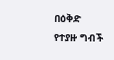በዕቅድ የተያዙ ግብች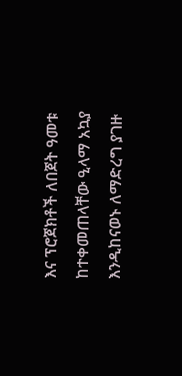እና ፕሮጀክቶች ለበጀት ዓመቱ
ከተቀመጠላቸው ዒላማ አኳያ እንዲከናወኑ ለማድረግ ያገዙ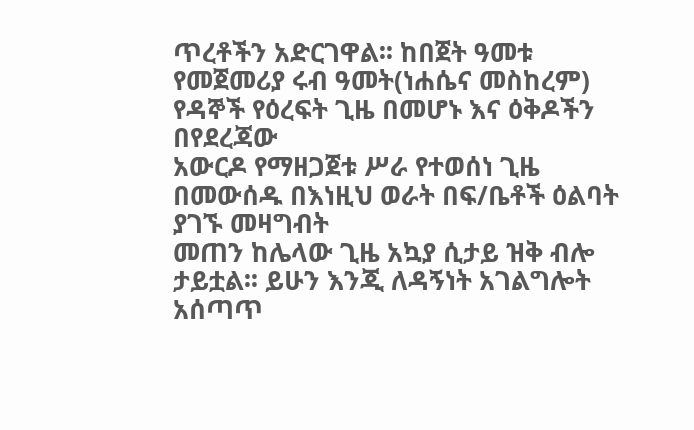ጥረቶችን አድርገዋል፡፡ ከበጀት ዓመቱ
የመጀመሪያ ሩብ ዓመት(ነሐሴና መስከረም) የዳኞች የዕረፍት ጊዜ በመሆኑ እና ዕቅዶችን በየደረጃው
አውርዶ የማዘጋጀቱ ሥራ የተወሰነ ጊዜ በመውሰዱ በእነዚህ ወራት በፍ/ቤቶች ዕልባት ያገኙ መዛግብት
መጠን ከሌላው ጊዜ አኳያ ሲታይ ዝቅ ብሎ ታይቷል፡፡ ይሁን እንጂ ለዳኝነት አገልግሎት አሰጣጥ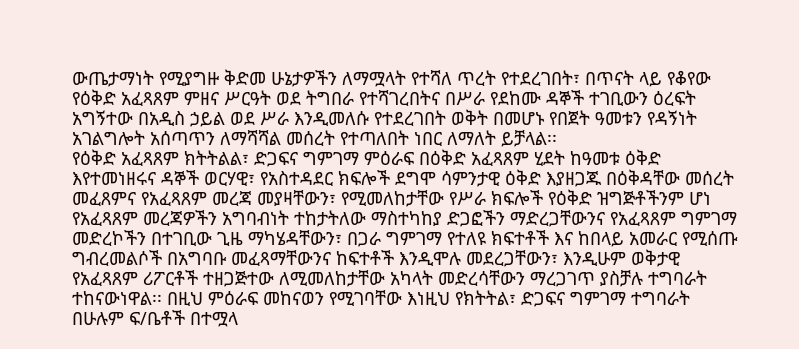ውጤታማነት የሚያግዙ ቅድመ ሁኔታዎችን ለማሟላት የተሻለ ጥረት የተደረገበት፣ በጥናት ላይ የቆየው
የዕቅድ አፈጻጸም ምዘና ሥርዓት ወደ ትግበራ የተሻገረበትና በሥራ የደከሙ ዳኞች ተገቢውን ዕረፍት
አግኝተው በአዲስ ኃይል ወደ ሥራ እንዲመለሱ የተደረገበት ወቅት በመሆኑ የበጀት ዓመቱን የዳኝነት
አገልግሎት አሰጣጥን ለማሻሻል መሰረት የተጣለበት ነበር ለማለት ይቻላል፡፡
የዕቅድ አፈጻጸም ክትትልል፣ ድጋፍና ግምገማ ምዕራፍ በዕቅድ አፈጻጸም ሂደት ከዓመቱ ዕቅድ
እየተመነዘሩና ዳኞች ወርሃዊ፣ የአስተዳደር ክፍሎች ደግሞ ሳምንታዊ ዕቅድ እያዘጋጁ በዕቅዳቸው መሰረት
መፈጸምና የአፈጻጸም መረጃ መያዛቸውን፣ የሚመለከታቸው የሥራ ክፍሎች የዕቅድ ዝግጅቶችንም ሆነ
የአፈጻጸም መረጃዎችን አግባብነት ተከታትለው ማስተካከያ ድጋፎችን ማድረጋቸውንና የአፈጻጸም ግምገማ
መድረኮችን በተገቢው ጊዜ ማካሄዳቸውን፣ በጋራ ግምገማ የተለዩ ክፍተቶች እና ከበላይ አመራር የሚሰጡ
ግብረመልሶች በአግባቡ መፈጻማቸውንና ከፍተቶች እንዲሞሉ መደረጋቸውን፣ እንዲሁም ወቅታዊ
የአፈጻጸም ሪፖርቶች ተዘጋጅተው ለሚመለከታቸው አካላት መድረሳቸውን ማረጋገጥ ያስቻሉ ተግባራት
ተከናውነዋል፡፡ በዚህ ምዕራፍ መከናወን የሚገባቸው እነዚህ የክትትል፣ ድጋፍና ግምገማ ተግባራት
በሁሉም ፍ/ቤቶች በተሟላ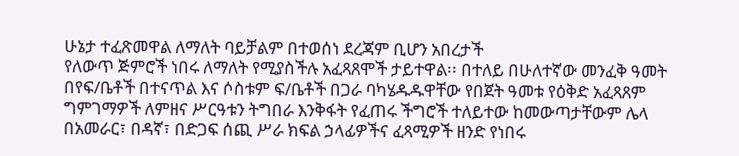ሁኔታ ተፈጽመዋል ለማለት ባይቻልም በተወሰነ ደረጃም ቢሆን አበረታች
የለውጥ ጅምሮች ነበሩ ለማለት የሚያስችሉ አፈጻጸሞች ታይተዋል፡፡ በተለይ በሁለተኛው መንፈቅ ዓመት
በየፍ/ቤቶች በተናጥል እና ሶስቱም ፍ/ቤቶች በጋራ ባካሄዱዱዋቸው የበጀት ዓመቱ የዕቅድ አፈጻጸም
ግምገማዎች ለምዘና ሥርዓቱን ትግበራ እንቅፋት የፈጠሩ ችግሮች ተለይተው ከመውጣታቸውም ሌላ
በአመራር፣ በዳኛ፣ በድጋፍ ሰጪ ሥራ ክፍል ኃላፊዎችና ፈጻሚዎች ዘንድ የነበሩ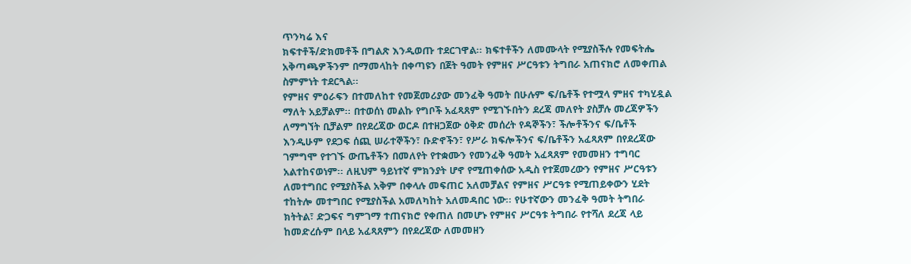ጥንካሬ እና
ክፍተቶች/ድክመቶች በግልጽ እንዲወጡ ተደርገዋል፡፡ ክፍተቶችን ለመሙላት የሚያስችሉ የመፍትሔ
አቅጣጫዎችንም በማመላከት በቀጣዩን በጀት ዓመት የምዘና ሥርዓቱን ትግበራ አጠናክሮ ለመቀጠል
ስምምነት ተደርጓል፡፡
የምዘና ምዕራፍን በተመለከተ የመጀመሪያው መንፈቅ ዓመት በሁሉም ፍ/ቤቶች የተሟላ ምዘና ተካሂዷል
ማለት አይቻልም፡፡ በተወሰነ መልኩ የግቦች አፈጻጸም የሚገኙበትን ደረጃ መለየት ያስቻሉ መረጃዎችን
ለማግኘት ቢቻልም በየደረጃው ወርዶ በተዘጋጀው ዕቅድ መሰረት የዳኞችን፣ ችሎቶችንና ፍ/ቤቶች
እንዲሁም የደጋፍ ሰጪ ሠራተኞችን፣ ቡድኖችን፣ የሥራ ክፍሎችንና ፍ/ቤቶችን አፈጻጸም በየደረጃው
ገምግሞ የተገኙ ውጤቶችን በመለየት የተቋሙን የመንፈቅ ዓመት አፈጻጸም የመመዘን ተግባር
አልተከናወነም፡፡ ለዚህም ዓይነተኛ ምክንያት ሆኖ የሚጠቀሰው አዲስ የተጀመረውን የምዘና ሥርዓቱን
ለመተግበር የሚያስችል አቅም በቀላሉ መፍጠር አለመቻልና የምዘና ሥርዓቱ የሚጠይቀውን ሂደት
ተከትሎ መተግበር የሚያስችል አመለካከት አለመዳበር ነው፡፡ የሁተኛውን መንፈቅ ዓመት ትግበራ
ክትትል፣ ድጋፍና ግምገማ ተጠናክሮ የቀጠለ በመሆኑ የምዘና ሥርዓቱ ትግበራ የተሻለ ደረጃ ላይ
ከመድረሱም በላይ አፈጻጸምን በየደረጃው ለመመዘን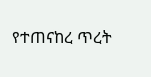የተጠናከረ ጥረት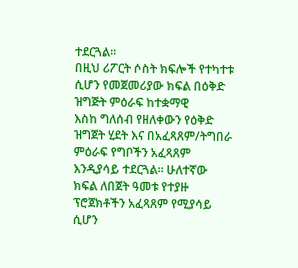ተደርጓል፡፡
በዚህ ሪፖርት ሶስት ክፍሎች የተካተቱ ሲሆን የመጀመሪያው ክፍል በዕቅድ ዝግጅት ምዕራፍ ከተቋማዊ
እስከ ግለሰብ የዘለቀውን የዕቅድ ዝግጀት ሂደት እና በአፈጻጸም/ትግበራ ምዕራፍ የግቦችን አፈጻጸም
እንዲያሳይ ተደርጓል፡፡ ሁለተኛው ክፍል ለበጀት ዓመቱ የተያዙ ፕሮጀክቶችን አፈጻጸም የሚያሳይ ሲሆን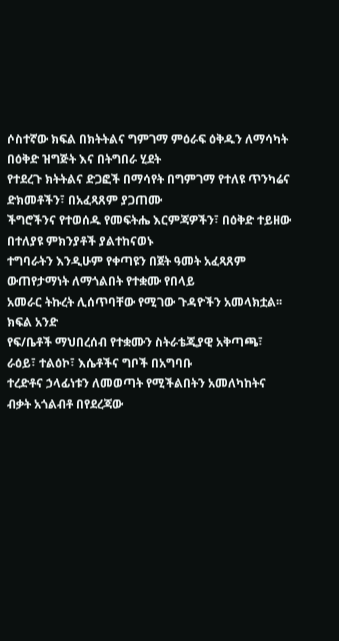ሶስተኛው ክፍል በክትትልና ግምገማ ምዕራፍ ዕቅዱን ለማሳካት በዕቅድ ዝግጅት እና በትግበራ ሂደት
የተደረጉ ክትትልና ድጋፎች በማሳየት በግምገማ የተለዩ ጥንካሬና ድክመቶችን፣ በአፈጻጸም ያጋጠሙ
ችግሮችንና የተወሰዱ የመፍትሔ እርምጃዎችን፣ በዕቅድ ተይዘው በተለያዩ ምክንያቶች ያልተከናወኑ
ተግባራትን እንዲሁም የቀጣዩን በጀት ዓመት አፈጻጸም ውጠየታማነት ለማጎልበት የተቋሙ የበላይ
አመራር ትኩረት ሊሰጥባቸው የሚገው ጉዳዮችን አመላክቷል፡፡
ክፍል አንድ
የፍ/ቤቶች ማህበረሰብ የተቋሙን ስትራቴጂያዊ አቅጣጫ፣ ራዕይ፣ ተልዕኮ፣ እሴቶችና ግቦች በአግባቡ
ተረድቶና ኃላፊነቱን ለመወጣት የሚችልበትን አመለካከትና ብቃት አጎልብቶ በየደረጃው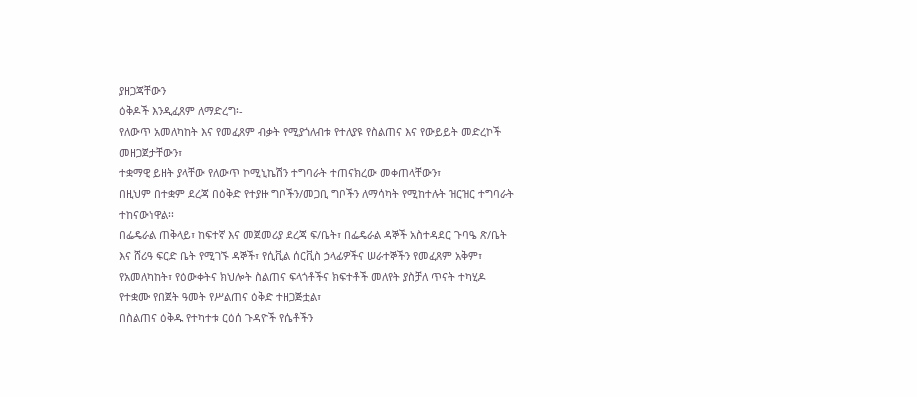ያዘጋጃቸውን
ዕቅዶች እንዲፈጸም ለማድረግ፡-
የለውጥ አመለካከት እና የመፈጸም ብቃት የሚያጎለብቱ የተለያዩ የስልጠና እና የውይይት መድረኮች
መዘጋጀታቸውን፣
ተቋማዊ ይዘት ያላቸው የለውጥ ኮሚኒኬሽን ተግባራት ተጠናክረው መቀጠላቸውን፣
በዚህም በተቋም ደረጃ በዕቅድ የተያዙ ግቦችን/መጋቢ ግቦችን ለማሳካት የሚከተሉት ዝርዝር ተግባራት
ተከናውነዋል፡፡
በፌዴራል ጠቅላይ፣ ከፍተኛ እና መጀመሪያ ደረጃ ፍ/ቤት፣ በፌዴራል ዳኞች አስተዳደር ጉባዔ ጽ/ቤት
እና ሸሪዓ ፍርድ ቤት የሚገኙ ዳኞች፣ የሲቪል ሰርቪስ ኃላፊዎችና ሠራተኞችን የመፈጸም አቅም፣
የአመለካከት፣ የዕውቀትና ክህሎት ስልጠና ፍላጎቶችና ክፍተቶች መለየት ያስቻለ ጥናት ተካሂዶ
የተቋሙ የበጀት ዓመት የሥልጠና ዕቅድ ተዘጋጅቷል፣
በስልጠና ዕቅዱ የተካተቱ ርዕሰ ጉዳዮች የሴቶችን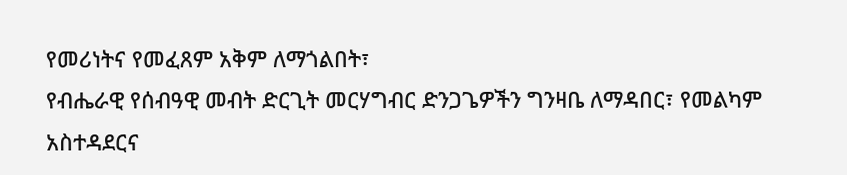የመሪነትና የመፈጸም አቅም ለማጎልበት፣
የብሔራዊ የሰብዓዊ መብት ድርጊት መርሃግብር ድንጋጌዎችን ግንዛቤ ለማዳበር፣ የመልካም
አስተዳደርና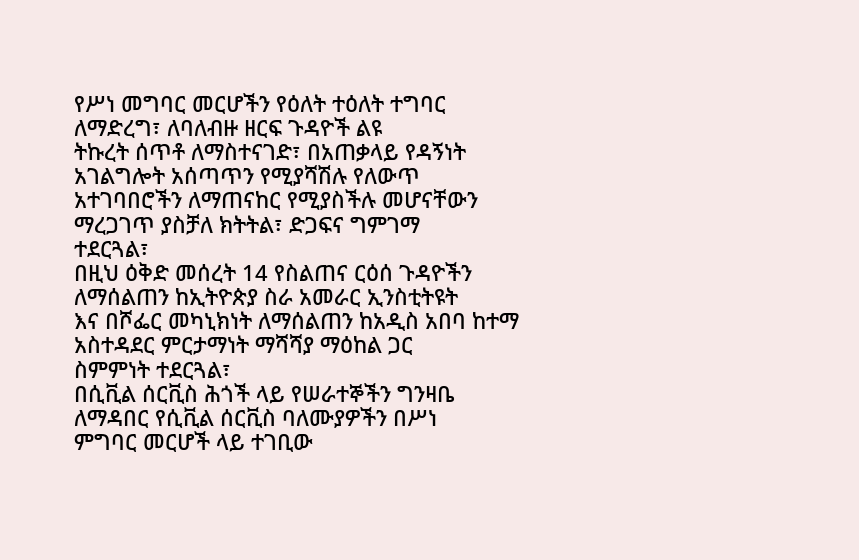የሥነ መግባር መርሆችን የዕለት ተዕለት ተግባር ለማድረግ፣ ለባለብዙ ዘርፍ ጉዳዮች ልዩ
ትኩረት ሰጥቶ ለማስተናገድ፣ በአጠቃላይ የዳኝነት አገልግሎት አሰጣጥን የሚያሻሽሉ የለውጥ
አተገባበሮችን ለማጠናከር የሚያስችሉ መሆናቸውን ማረጋገጥ ያስቻለ ክትትል፣ ድጋፍና ግምገማ
ተደርጓል፣
በዚህ ዕቅድ መሰረት 14 የስልጠና ርዕሰ ጉዳዮችን ለማሰልጠን ከኢትዮጵያ ስራ አመራር ኢንስቲትዩት
እና በሾፌር መካኒክነት ለማሰልጠን ከአዲስ አበባ ከተማ አስተዳደር ምርታማነት ማሻሻያ ማዕከል ጋር
ስምምነት ተደርጓል፣
በሲቪል ሰርቪስ ሕጎች ላይ የሠራተኞችን ግንዛቤ ለማዳበር የሲቪል ሰርቪስ ባለሙያዎችን በሥነ
ምግባር መርሆች ላይ ተገቢው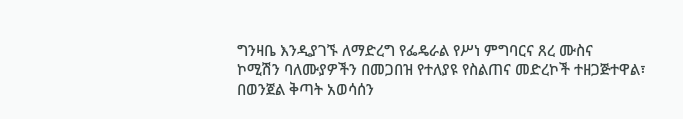ግንዛቤ እንዲያገኙ ለማድረግ የፌዴራል የሥነ ምግባርና ጸረ ሙስና
ኮሚሽን ባለሙያዎችን በመጋበዝ የተለያዩ የስልጠና መድረኮች ተዘጋጅተዋል፣
በወንጀል ቅጣት አወሳሰን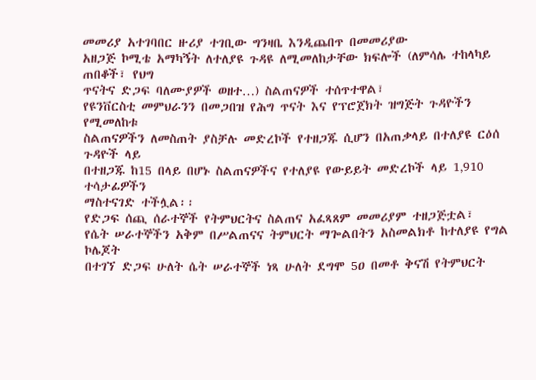መመሪያ አተገባበር ዙሪያ ተገቢው ግንዛቤ እንዲጨበጥ በመመሪያው
አዘጋጅ ኮሚቴ አማካኝት ለተለያዩ ጉዳዩ ለሚመለከታቸው ክፍሎች (ለምሳሌ ተከላካይ ጠበቆች፣ የህግ
ጥናትና ድጋፍ ባለሙያዎች ወዘተ…) ስልጠናዎች ተሰጥተዋል፣
የዩንቨርስቲ መምህራንን በመጋበዝ የሕግ ጥናት እና የፕሮጀክት ዝግጅት ጉዳዮችን የሚመለከቱ
ስልጠናዎችን ለመስጠት ያስቻሉ መድረኮች የተዘጋጁ ሲሆን በአጠቃላይ በተለያዩ ርዕሰ ጉዳዮች ላይ
በተዘጋጁ ከ15 በላይ በሆኑ ስልጠናዎችና የተለያዩ የውይይት መድረኮች ላይ 1‚910 ተሳታፊዎችን
ማስተናገድ ተችሏል፡፡
የድጋፍ ሰጪ ሰራተኞች የትምህርትና ስልጠና አፈጻጸም መመሪያም ተዘጋጅቷል፣
የሴት ሠራተኞችን አቅም በሥልጠናና ትምህርት ማጐልበትን አስመልክቶ ከተለያዩ የግል ኮሌጆት
በተገኘ ድጋፍ ሁለት ሴት ሠራተኞች ነጻ ሁለት ደግሞ 5ዐ በመቶ ቅናሽ የትምህርት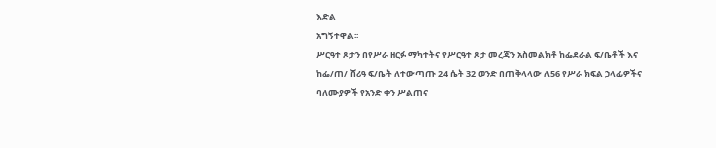እድል
አግኝተዋል፡፡
ሥርዓተ ጾታን በየሥራ ዘርፉ ማካተትና የሥርዓተ ጾታ መረጃን አስመልክቶ ከፌደራል ፍ/ቤቶች እና
ከፌ/ጠ/ ሸሪዓ ፍ/ቤት ለተውጣጡ 24 ሴት 32 ወንድ በጠቅላላው ለ56 የሥራ ክፍል ኃላፊዎችና
ባለሙያዎች የአንድ ቀን ሥልጠና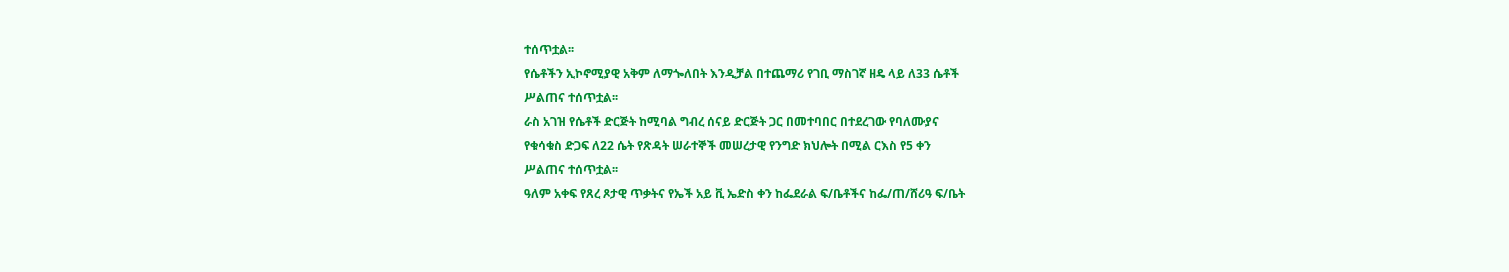ተሰጥቷል፡፡
የሴቶችን ኢኮኖሚያዊ አቅም ለማጐለበት እንዲቻል በተጨማሪ የገቢ ማስገኛ ዘዴ ላይ ለ33 ሴቶች
ሥልጠና ተሰጥቷል፡፡
ራስ አገዝ የሴቶች ድርጅት ከሚባል ግብረ ሰናይ ድርጅት ጋር በመተባበር በተደረገው የባለሙያና
የቁሳቁስ ድጋፍ ለ22 ሴት የጽዳት ሠራተኞች መሠረታዊ የንግድ ክህሎት በሚል ርእስ የ5 ቀን
ሥልጠና ተሰጥቷል፡፡
ዓለም አቀፍ የጸረ ጾታዊ ጥቃትና የኤች አይ ቪ ኤድስ ቀን ከፌደራል ፍ/ቤቶችና ከፌ/ጠ/ሸሪዓ ፍ/ቤት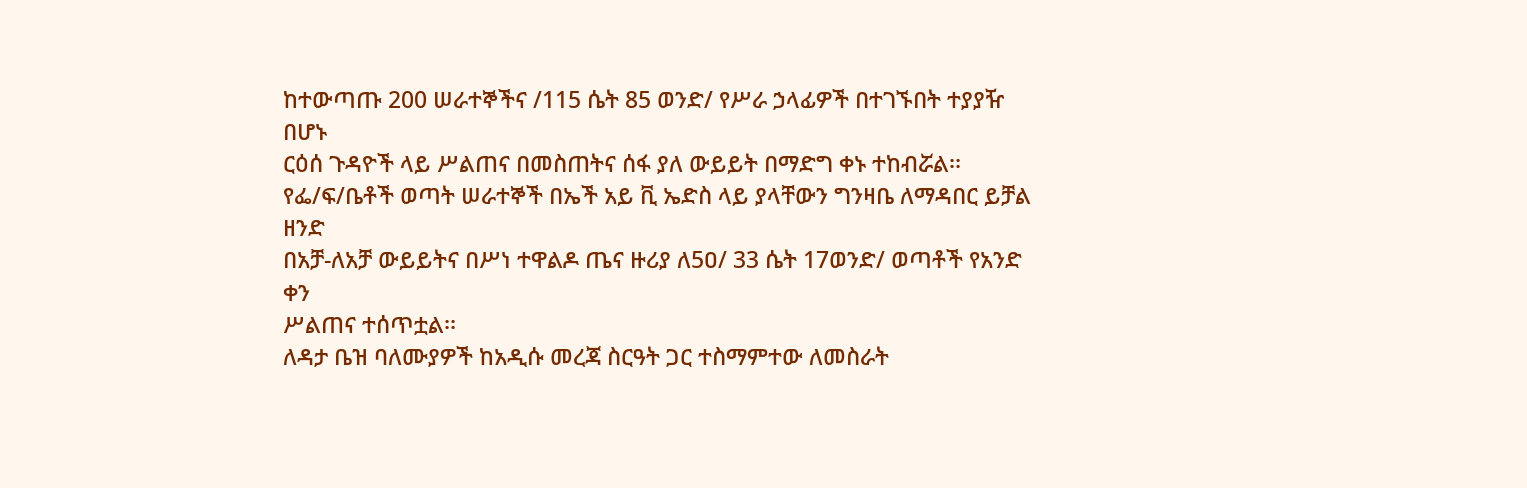ከተውጣጡ 200 ሠራተኞችና /115 ሴት 85 ወንድ/ የሥራ ኃላፊዎች በተገኙበት ተያያዥ በሆኑ
ርዕሰ ጉዳዮች ላይ ሥልጠና በመስጠትና ሰፋ ያለ ውይይት በማድግ ቀኑ ተከብሯል፡፡
የፌ/ፍ/ቤቶች ወጣት ሠራተኞች በኤች አይ ቪ ኤድስ ላይ ያላቸውን ግንዛቤ ለማዳበር ይቻል ዘንድ
በአቻ-ለአቻ ውይይትና በሥነ ተዋልዶ ጤና ዙሪያ ለ5ዐ/ 33 ሴት 17ወንድ/ ወጣቶች የአንድ ቀን
ሥልጠና ተሰጥቷል፡፡
ለዳታ ቤዝ ባለሙያዎች ከአዲሱ መረጃ ስርዓት ጋር ተስማምተው ለመስራት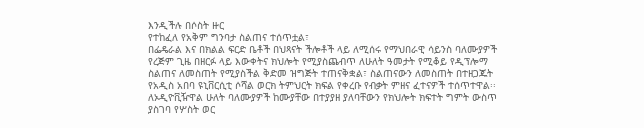እንዲችሉ በሶስት ዙር
የተከፈለ የአቅም ግንባታ ስልጠና ተሰጥቷል፣
በፌዴራል እና በክልል ፍርድ ቤቶች በህጻናት ችሎቶች ላይ ለሚሰሩ የማህበራዊ ሳይንስ ባለሙያዎች
የረጅም ጊዜ በዘርፉ ላይ እውቀትና ክህሎት የሚያስጨብጥ ለሁለት ዓመታት የሚቆይ የዲፕሎማ
ስልጠና ለመስጠት የሚያስችል ቅድመ ዝግጅት ተጠናቅቋል፣ ስልጠናውን ለመስጠት በተዘጋጁት
የአዲስ አበባ ዩኒቨርሲቲ ሶሻል ወርክ ትምህርት ክፍል የቀረቡ የብቃት ምዘና ፈተናዎች ተሰጥተዋል፡፡
ለኦዲዮቪዥዋል ሁለት ባለሙያዎች ከሙያቸው በተያያዘ ያለባቸውን የክህሎት ክፍተት ግምት ውስጥ
ያስገባ የሦስት ወር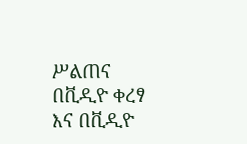ሥልጠና በቪዲዮ ቀረፃ እና በቪዲዮ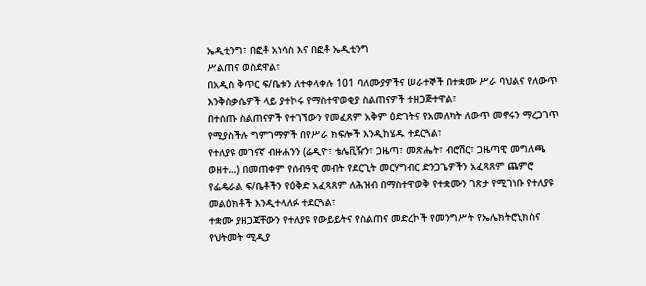ኤዲቲንግ፣ በፎቶ አነሳስ እና በፎቶ ኤዲቲንግ
ሥልጠና ወስደዋል፣
በአዲስ ቅጥር ፍ/ቤቱን ለተቀላቀሉ 101 ባለሙያዎችና ሠራተኞች በተቋሙ ሥራ ባህልና የለውጥ
እንቅስቃሴዎች ላይ ያተኮሩ የማስተዋወቂያ ስልጠናዎች ተዘጋጅተዋል፣
በተሰጡ ስልጠናዎች የተገኘውን የመፈጸም አቅም ዕድገትና የአመለካት ለውጥ መኖሩን ማረጋገጥ
የሚያስችሉ ግምገማዎች በየሥራ ክፍሎች እንዲከሄዱ ተደርጓል፣
የተለያዩ መገናኛ ብዙሐንን (ሬዲዮ፣ ቴሌቪዥን፣ ጋዜጣ፣ መጽሔት፣ ብሮሽር፣ ጋዜጣዊ መግለጫ
ወዘተ…) በመጠቀም የሰብዓዊ መብት የደርጊት መርሃግብር ድንጋጌዎችን አፈጻጸም ጨምሮ
የፌዴራል ፍ/ቤቶችን የዕቅድ አፈጻጸም ለሕዝብ በማስተዋወቅ የተቋሙን ገጽታ የሚገነቡ የተለያዩ
መልዕክቶች እንዲተላለፉ ተደርጓል፣
ተቋሙ ያዘጋጃቸውን የተለያዩ የውይይትና የስልጠና መድረኮች የመንግሥት የኤሌክትሮኒክስና
የህትመት ሚዲያ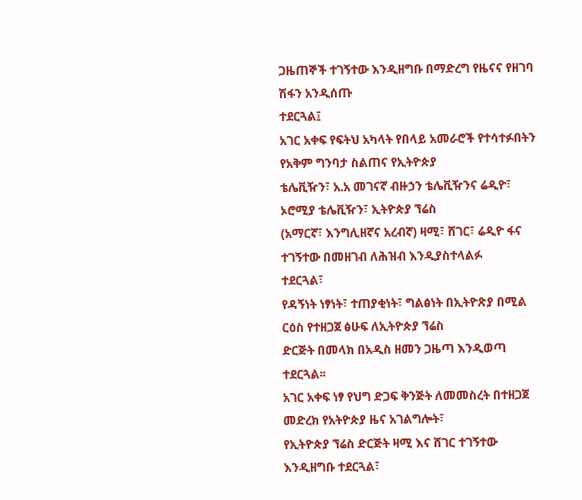ጋዜጠኞች ተገኝተው እንዲዘግቡ በማድረግ የዜናና የዘገባ ሽፋን አንዲሰጡ
ተደርጓል፤
አገር አቀፍ የፍትህ አካላት የበላይ አመራሮች የተሳተፉበትን የአቅም ግንባታ ስልጠና የኢትዮጵያ
ቴሌቪዥን፣ አ.አ መገናኛ ብዙኃን ቴሌቪዥንና ሬዲዮ፣ ኦሮሚያ ቴሌቪዥን፣ ኢትዮጵያ ኘሬስ
(አማርኛ፣ እንግሊዘኛና አረብኛ) ዛሚ፣ ሸገር፣ ሬዲዮ ፋና ተገኝተው በመዘገብ ለሕዝብ እንዲያስተላልፉ
ተደርጓል፣
የዳኝነት ነፃነት፣ ተጠያቂነት፣ ግልፅነት በኢትዮጽያ በሚል ርዕስ የተዘጋጀ ፅሁፍ ለኢትዮጵያ ኘሬስ
ድርጅት በመላክ በአዲስ ዘመን ጋዜጣ እንዲወጣ ተደርጓል፡፡
አገር አቀፍ ነፃ የህግ ድጋፍ ቅንጅት ለመመስረት በተዘጋጀ መድረክ የአትዮጵያ ዜና አገልግሎት፣
የኢትዮጵያ ኘሬስ ድርጅት ዛሚ እና ሸገር ተገኝተው እንዲዘግቡ ተደርጓል፣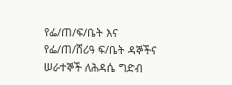የፌ/ጠ/ፍ/ቤት እና የፌ/ጠ/ሸሪዓ ፍ/ቤት ዳኞችና ሠራተኞች ለሕዳሴ ግድብ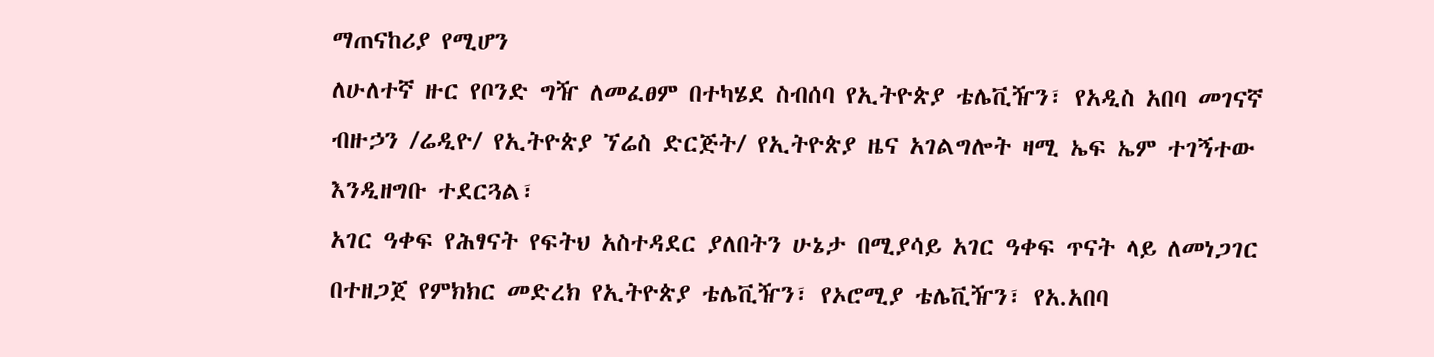ማጠናከሪያ የሚሆን
ለሁለተኛ ዙር የቦንድ ግዥ ለመፈፀም በተካሄደ ስብሰባ የኢትዮጵያ ቴሌቪዥን፣ የአዲስ አበባ መገናኛ
ብዙኃን /ሬዲዮ/ የኢትዮጵያ ኘሬስ ድርጅት/ የኢትዮጵያ ዜና አገልግሎት ዛሚ ኤፍ ኤም ተገኝተው
እንዲዘግቡ ተደርጓል፣
አገር ዓቀፍ የሕፃናት የፍትህ አስተዳደር ያለበትን ሁኔታ በሚያሳይ አገር ዓቀፍ ጥናት ላይ ለመነጋገር
በተዘጋጀ የምክክር መድረክ የኢትዮጵያ ቴሌቪዥን፣ የኦሮሚያ ቴሌቪዥን፣ የአ.አበባ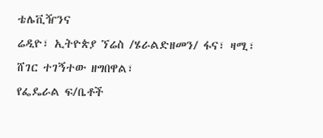ቴሌቪዥንና
ሬዲዮ፣ ኢትዮጵያ ኘሬስ /ሄራልድዘመን/ ፋና፣ ዛሚ፣ ሸገር ተገኝተው ዘግበዋል፣
የፌዴራል ፍ/ቤቶች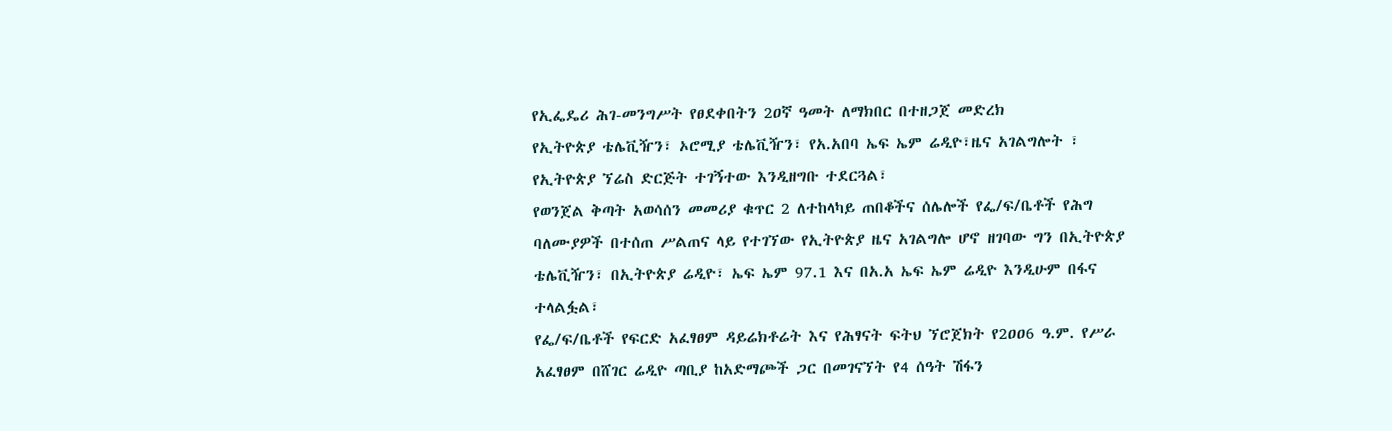የኢፌዴሪ ሕገ-መንግሥት የፀደቀበትን 2ዐኛ ዓመት ለማክበር በተዘጋጀ መድረክ
የኢትዮጵያ ቴሌቪዥን፣ ኦሮሚያ ቴሌቪዥን፣ የአ.አበባ ኤፍ ኤም ሬዲዮ፣ዜና አገልግሎት ፣
የኢትዮጵያ ኘሬስ ድርጅት ተገኝተው እንዲዘግቡ ተደርጓል፣
የወንጀል ቅጣት አወሳሰን መመሪያ ቁጥር 2 ለተከላካይ ጠበቆችና ሰሌሎች የፌ/ፍ/ቤቶች የሕግ
ባለሙያዎች በተሰጠ ሥልጠና ላይ የተገኘው የኢትዮጵያ ዜና አገልግሎ ሆኖ ዘገባው ግን በኢትዮጵያ
ቴሌቪዥን፣ በኢትዮጵያ ሬዲዮ፣ ኤፍ ኤም 97.1 እና በአ.አ ኤፍ ኤም ሬዲዮ እንዲሁም በፋና
ተላልፏል፣
የፌ/ፍ/ቤቶች የፍርድ አፈፃፀም ዳይሬክቶሬት እና የሕፃናት ፍትህ ኘሮጀክት የ2ዐዐ6 ዓ.ም. የሥራ
አፈፃፀም በሸገር ሬዲዮ ጣቢያ ከአድማጮች ጋር በመገናኘት የ4 ሰዓት ሽፋን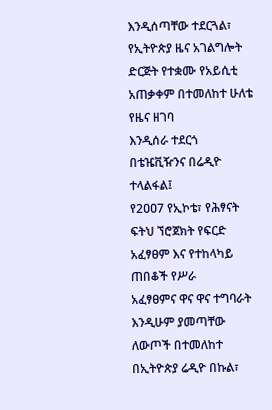እንዲሰጣቸው ተደርጓል፣
የኢትዮጵያ ዜና አገልግሎት ድርጅት የተቋሙ የአይሲቲ አጠቃቀም በተመለከተ ሁለቴ የዜና ዘገባ
እንዲሰራ ተደርጎ በቴዤቪዥንና በሬዲዮ ተላልፋል፤
የ2ዐዐ7 የኢኮቴ፣ የሕፃናት ፍትህ ኘሮጀክት የፍርድ አፈፃፀም እና የተከላካይ ጠበቆች የሥራ
አፈፃፀምና ዋና ዋና ተግባራት እንዲሁም ያመጣቸው ለውጦች በተመለከተ በኢትዮጵያ ሬዲዮ በኩል፣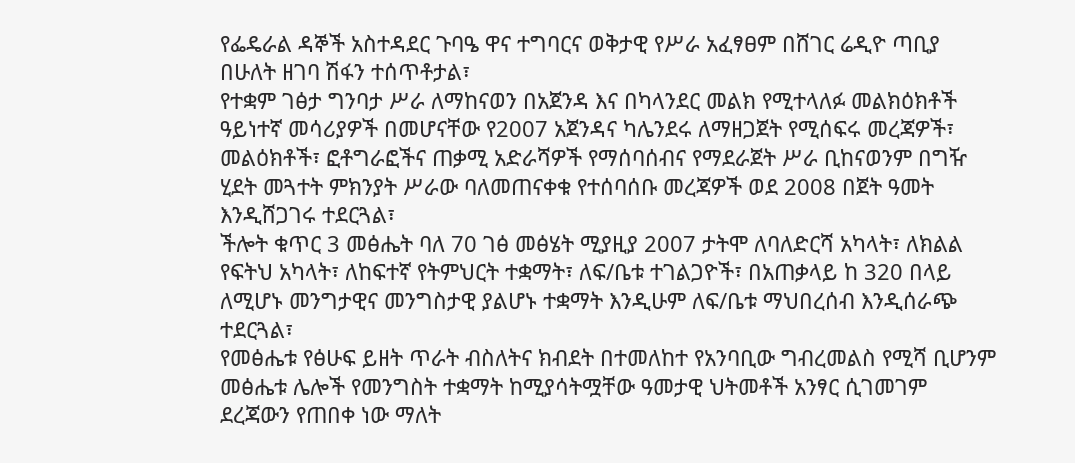የፌዴራል ዳኞች አስተዳደር ጉባዔ ዋና ተግባርና ወቅታዊ የሥራ አፈፃፀም በሸገር ሬዲዮ ጣቢያ
በሁለት ዘገባ ሽፋን ተሰጥቶታል፣
የተቋም ገፅታ ግንባታ ሥራ ለማከናወን በአጀንዳ እና በካላንደር መልክ የሚተላለፉ መልክዕክቶች
ዓይነተኛ መሳሪያዎች በመሆናቸው የ2007 አጀንዳና ካሌንደሩ ለማዘጋጀት የሚሰፍሩ መረጃዎች፣
መልዕክቶች፣ ፎቶግራፎችና ጠቃሚ አድራሻዎች የማሰባሰብና የማደራጀት ሥራ ቢከናወንም በግዥ
ሂደት መጓተት ምክንያት ሥራው ባለመጠናቀቁ የተሰባሰቡ መረጃዎች ወደ 2008 በጀት ዓመት
እንዲሸጋገሩ ተደርጓል፣
ችሎት ቁጥር 3 መፅሔት ባለ 70 ገፅ መፅሄት ሚያዚያ 2007 ታትሞ ለባለድርሻ አካላት፣ ለክልል
የፍትህ አካላት፣ ለከፍተኛ የትምህርት ተቋማት፣ ለፍ/ቤቱ ተገልጋዮች፣ በአጠቃላይ ከ 320 በላይ
ለሚሆኑ መንግታዊና መንግስታዊ ያልሆኑ ተቋማት እንዲሁም ለፍ/ቤቱ ማህበረሰብ እንዲሰራጭ
ተደርጓል፣
የመፅሔቱ የፅሁፍ ይዘት ጥራት ብስለትና ክብደት በተመለከተ የአንባቢው ግብረመልስ የሚሻ ቢሆንም
መፅሔቱ ሌሎች የመንግስት ተቋማት ከሚያሳትሟቸው ዓመታዊ ህትመቶች አንፃር ሲገመገም
ደረጃውን የጠበቀ ነው ማለት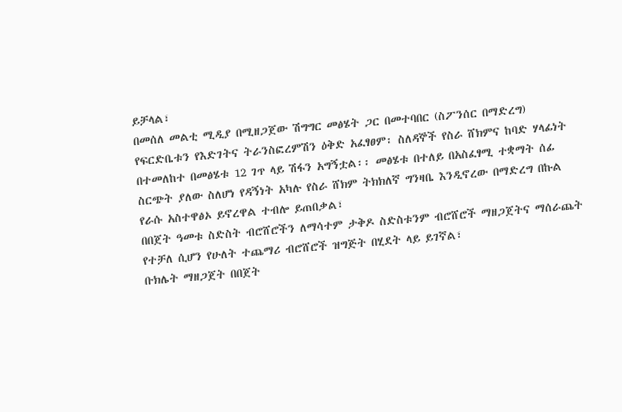ይቻላል፣
በመሰለ መልቲ ሚዲያ በሚዘጋጀው ሽግግር መፅሄት ጋር በመተባበር (ስፖንሰር በማድረግ)
የፍርድቤቱን የእድገትና ትራንስፎረምሽን ዕቅድ አፈፃፀም፡ ስለዳኞች የስራ ሸክምና ከባድ ሃላፊነት
በተመለከተ በመፅሄቱ 12 ገጥ ላይ ሽፋን አግኝቷል፡፡ መፅሄቱ በተለይ በአስፈፃሚ ተቋማት ሰፊ
ስርጭት ያለው ስለሆነ የዳኝነት አካሉ የስራ ሸክም ትክክለኛ ግንዛቤ እንዲኖረው በማድረግ በኩል
የራሱ አስተዋፅኦ ይኖረዋል ተብሎ ይጠበቃል፣
በበጀት ዓመቱ ስድስት ብሮሸሮችን ለማሳተም ታቅዶ ስድስቱንም ብሮሸሮች ማዘጋጀትና ማሰራጨት
የተቻለ ሲሆን የሁለት ተጨማሪ ብሮሸሮች ዝግጅት በሂደት ላይ ይገኛል፣
ቡክሌት ማዘጋጀት በበጀት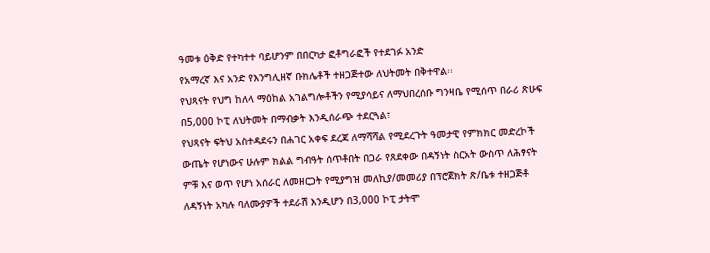ዓመቱ ዕቅድ የተካተተ ባይሆንም በበርካታ ፎቶግራፎች የተደገፉ አንድ
የአማረኛ እና አንድ የእንግሊዘኛ ቡክሌቶች ተዘጋጅተው ለህትመት በቅተዋል፡፡
የህጻናት የህግ ከለላ ማዕከል አገልግሎቶችን የሚያሳይና ለማህበረሰቡ ግንዛቤ የሚሰጥ በራሪ ጽሁፍ
በ5,000 ኮፒ ለህትመት በማብቃት እንዲሰራጭ ተደርጓል፣
የህጻናት ፍትህ አስተዳደሩን በሐገር አቀፍ ደረጃ ለማሻሻል የሚደረጉት ዓመታዊ የምክክር መድረኮች
ውጤት የሆነውና ሁሉም ክልል ግብዓት ሰጥቶበት በጋራ የጸደቀው በዳኝነት ስርአት ውስጥ ለሕፃናት
ምቹ እና ወጥ የሆነ አሰራር ለመዘርጋት የሚያግዝ መለኪያ/መመሪያ በፕሮጀክት ጽ/ቤቱ ተዘጋጅቶ
ለዳኝነት አካሉ ባለሙያዎች ተደራሽ እንዲሆን በ3,000 ኮፒ ታትሞ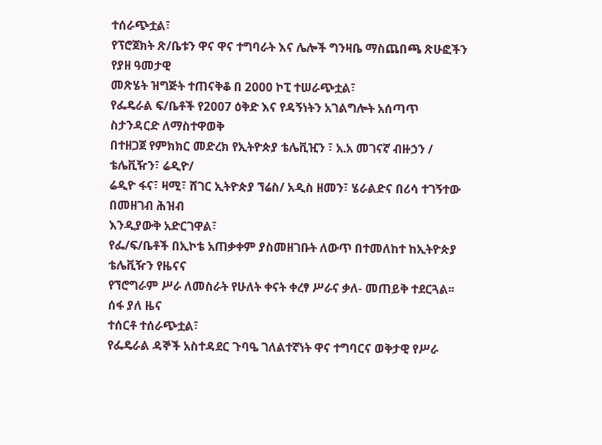ተሰራጭቷል፣
የፕሮጀክት ጽ/ቤቱን ዋና ዋና ተግባራት እና ሌሎች ግንዛቤ ማስጨበጫ ጽሁፎችን የያዘ ዓመታዊ
መጽሄት ዝግጅት ተጠናቅቆ በ 2000 ኮፒ ተሠራጭቷል፣
የፌዴራል ፍ/ቤቶች የ2007 ዕቅድ እና የዳኝነትን አገልግሎት አሰጣጥ ስታንዳርድ ለማስተዋወቅ
በተዘጋጀ የምክክር መድረክ የኢትዮጵያ ቴሌቪዢን ፣ አ.አ መገናኛ ብዙኃን / ቴሌቪዥን፣ ሬዲዮ/
ሬዲዮ ፋና፣ ዛሚ፣ ሸገር ኢትዮጵያ ኘሬስ/ አዲስ ዘመን፣ ሄራልድና በሪሳ ተገኝተው በመዘገብ ሕዝብ
እንዲያውቅ አድርገዋል፣
የፌ/ፍ/ቤቶች በኢኮቴ አጠቃቀም ያስመዘገቡት ለውጥ በተመለከተ ከኢትዮጵያ ቴሌቪዥን የዜናና
የኘሮግራም ሥራ ለመስራት የሁለት ቀናት ቀረፃ ሥራና ቃለ- መጠይቅ ተደርጓል፡፡ ሰፋ ያለ ዜና
ተሰርቶ ተሰራጭቷል፣
የፌዴራል ዳኞች አስተዳደር ጉባዔ ገለልተኛነት ዋና ተግባርና ወቅታዊ የሥራ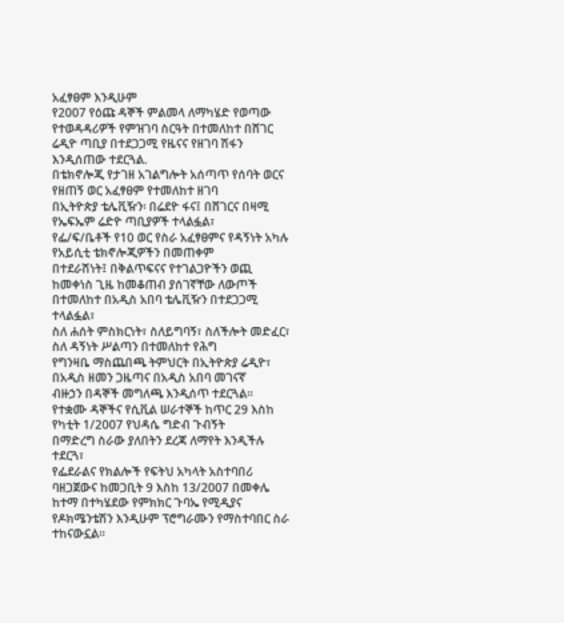አፈፃፀም እንዲሁም
የ2007 የዕጩ ዳኞች ምልመላ ለማካሄድ የወጣው የተወዳዳሪዎች የምዝገባ ስርዓት በተመለከተ በሸገር
ሬዲዮ ጣቢያ በተደጋጋሚ የዜናና የዘገባ ሽፋን እንዲሰጠው ተደርጓል.
በቴክኖሎጂ የታገዘ አገልግሎት አሰጣጥ የሰባት ወርና የዘጠኝ ወር አፈፃፀም የተመለከተ ዘገባ
በኢትዮጵያ ቴሌቪዥን፡ በሬደዮ ፋና፤ በሸገርና በዛሚ የኤፍኤም ሬድዮ ጣቢያዎች ተላልፏል፣
የፌ/ፍ/ቤቶች የ10 ወር የስራ አፈፃፀምና የዳኝነት አካሉ የአይሲቲ ቴክኖሎጂዎችን በመጠቀም
በተደራሽነት፤ በቅልጥፍናና የተገልጋዮችን ወጪ ከመቀነስ ጊዜ ከመቆጠብ ያሰገኛቸው ለውጦች
በተመለከተ በአዲስ አበባ ቴሌቪዥን በተደጋጋሚ ተላልፏል፣
ስለ ሐሰት ምስክርነት፣ ስለይግባኝ፣ ስለችሎት መድፈር፣ ስለ ዳኝነት ሥልጣን በተመለከተ የሕግ
የግንዛቤ ማስጨበጫ ትምህርት በኢትዮጵያ ሬዲዮ፣ በአዲስ ዘመን ጋዜጣና በአዲስ አበባ መገናኛ
ብዙኃን በዳኞች መግለጫ እንዲሰጥ ተደርጓል፡፡
የተቋሙ ዳኞችና የሲቪል ሠራተኞች ከጥር 29 እስከ የካቲት 1/2007 የህዳሴ ግድብ ጉብኝት
በማድረግ ስራው ያለበትን ደረጃ ለማየት እንዲችሉ ተደርጓ፣
የፌደራልና የክልሎች የፍትህ አካላት አስተባበሪ ባዘጋጀውና ከመጋቢት 9 እስከ 13/2007 በመቀሌ
ከተማ በተካሄደው የምክክር ጉባኤ የሚዲያና የዶክሜንቴሽን እንዲሁም ፕሮግራሙን የማስተባበር ስራ
ተከናውኗል፡፡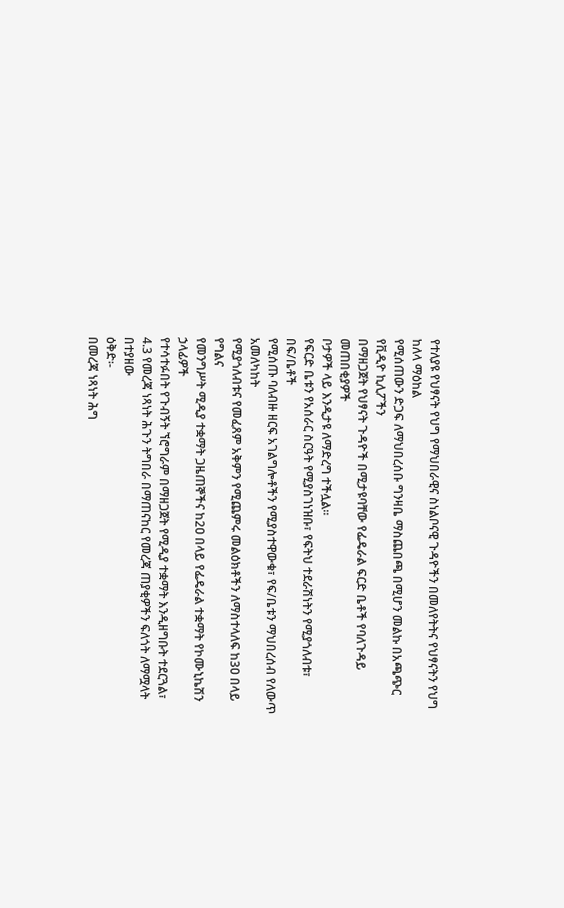የተለያዩ የህፃናት የህግ የማህበራዊና ስነልቦናዊ ጉዳዮችን በመለየትትና የህፃናትን የህግ ከለላ ማዕከል
የሚሰጠውን ድጋፍ ለማህበረሰቡ ግንዛቤ ማስጨበጫ በሚሆን መልኩ በአጫጭር የቪዲዮ ኪሊፖችን
በማዘጋጀት የህፃናት ጉዳዮች በሚታዩባቸው የፌዴራል ፍርድ ቤቶች የባለጉዳይ መጠበቂያዎች
ቦታዎች ላይ እንዲታዩ ለማድረግ ተችሏል፡፡
የፍርድ ቤቱን የአሰራር ስርዓት የሚያስገነዝቡ፣ የፍትህ ተደራሽነትን የሚያጎለብቱ፣ በፍ/ቤቶች
የሚሰጡ ባለብዙ ዘርፍ አገልግሎቶችን የሚያስተዋውቁ፣ የፍ/ቤቱን ማህበረሰብ የለውጥ አመለካከት
የሚያጎለብቱና የመፈጸም አቅምን የሚጨምሩ መልዕክቶችን ለማስተላለፍ ከ3ዐ በላይ የግልና
የመንግሥት ሚዲያ ተቋማት ጋዜጠኞችና ከ2ዐ በላይ የፌዴራል ተቋማት የኮሙኒኬሽን ኃላፊዎች
የተሳተፉበት የጉብኝት ኘሮግራም በማዘጋጀት የሚዲያ ተቋማት እንዲዘግቡት ተደርጓል፣
4.3 የመረጃ ነጻነት ሕጉን ትግበራ በማጠናከር የመረጃ ጠያቂዎችን ፍለጎት ለማሟላት በተያዘው
ዕቅድ፡-
በመረጃ ነጻነት ሕግ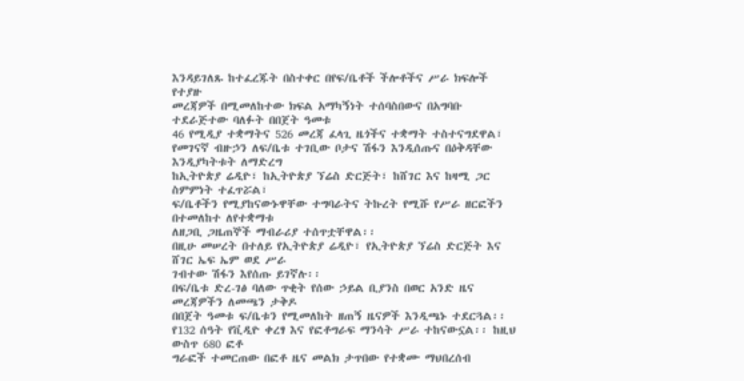እንዳይገለጹ ከተፈረጁት በስተቀር በየፍ/ቤቶች ችሎቶችና ሥራ ክፍሎች የተያዙ
መረጃዎች በሚመለከተው ክፍል አማካኝነት ተሰባስበውና በአግባቡ ተደራጅተው ባለፉት በበጀት ዓመቱ
46 የሚዲያ ተቋማትና 526 መረጃ ፈላጊ ዜጎችና ተቋማት ተስተናግደዋል፣
የመገናኛ ብዙኃን ለፍ/ቤቱ ተገቢው ቦታና ሽፋን እንዲሰጡና በዕቅዳቸው እንዲያካትቱት ለማድረግ
ከኢትዮጵያ ሬዲዮ፣ ከኢትዮጵያ ኘሬስ ድርጅት፣ ከሸገር እና ከዛሚ ጋር ስምምነት ተፈጥሯል፣
ፍ/ቤቶችን የሚያከናውኑዋቸው ተግባራትና ትኩረት የሚሹ የሥራ ዘርፎችን በተመለከተ ለየተቋማቱ
ለዘጋቢ ጋዜጠኞች ማብራሪያ ተሰጥቷቸዋል፡፡
በዚሁ መሠረት በተለይ የኢትዮጵያ ሬዲዮ፣ የኢትዮጵያ ኘሬስ ድርጅት እና ሸገር ኤፍ ኤም ወደ ሥራ
ገብተው ሽፋን እየሰጡ ይገኛሉ፡፡
በፍ/ቤቱ ድረ-ገፅ ባለው ጥቂት የሰው ኃይል ቢያንስ በወር አንድ ዜና መረጃዎችን ለመጫን ታቅዶ
በበጀት ዓመቱ ፍ/ቤቱን የሚመለከት ዘጠኝ ዜናዎች እንዲጫኑ ተደርጓል፡፡
የ132 ሰዓት የቪዲዮ ቀረፃ እና የፎቶግራፍ ማንሳት ሥራ ተከናውኗል፡፡ ከዚህ ውስጥ 680 ፎቶ
ግራፎች ተመርጠው በፎቶ ዜና መልክ ታጥበው የተቋሙ ማህበረሰብ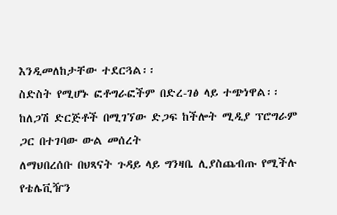እንዲመለከታቸው ተደርጓል፡፡
ስድስት የሚሆኑ ፎቶግራፎችም በድረ-ገፅ ላይ ተጭነዋል፡፡
ከለጋሽ ድርጅቶች በሚገኘው ድጋፍ ከችሎት ሚዲያ ፕሮግራም ጋር በተገባው ውል መሰረት
ለማህበረሰቡ በህጻናት ጉዳይ ላይ ግንዛቤ ሊያስጨብጡ የሚችሉ የቴሌቪዥን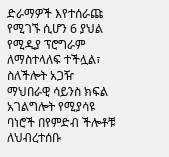ድራማዎች እየተሰራጩ
የሚገኙ ሲሆን 6 ያህል የሚዲያ ፕሮግራም ለማስተላለፍ ተችሏል፣
ስለችሎት አጋዥ ማህበራዊ ሳይንስ ክፍል አገልግሎት የሚያሳዩ ባነሮች በየምድብ ችሎቶቹ
ለህብረተሰቡ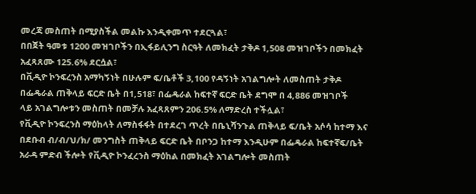መረጃ መስጠት በሚያስችል መልኩ እንዲቀመጥ ተደርጓል፣
በበጀት ዓመቱ 1200 መዝገቦችን በኢፋይሊንግ ስርዓት ለመክፈት ታቅዶ 1‚508 መዝገቦችን በመክፈት
አፈጻጸሙ 125.6% ደርሷል፣
በቪዲዮ ኮንፍረንስ አማካኝነት በሁሉም ፍ/ቤቶች 3‚100 የዳኝነት አገልግሎት ለመስጠት ታቅዶ
በፌዴራል ጠቅላይ ፍርድ ቤት በ1‚518፣ በፌዴራል ከፍተኛ ፍርድ ቤት ደግሞ በ 4‚886 መዝገቦች
ላይ አገልግሎቱን መስጠት በመቻሉ አፈጻጸምን 206.5% ለማድረስ ተችሏል፣
የቪዲዮ ኮንፍረንስ ማዕከላት ለማስፋፋት በተደረገ ጥረት በቤኒሻንጉል ጠቅላይ ፍ/ቤት አሶሳ ከተማ እና
በደቡብ ብ/ብ/ህ/ክ/ መንግስት ጠቅላይ ፍርድ ቤት በቦንጋ ከተማ እንዲሁም በፌዴራል ከፍተኛፍ/ቤት
አራዳ ምድብ ችሎት የቪዲዮ ኮንፈረንስ ማዕከል በመክፈት አገልግሎት መስጠት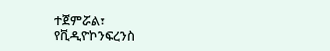ተጀምሯል፣
የቪዲዮኮንፍረንስ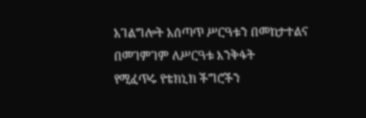አገልግሎት አሰጣጥ ሥርዓቱን በመከታተልና በመገምገም ለሥርዓቱ እንቅፋት
የሚፈጥሩ የቴክኒክ ችግሮችን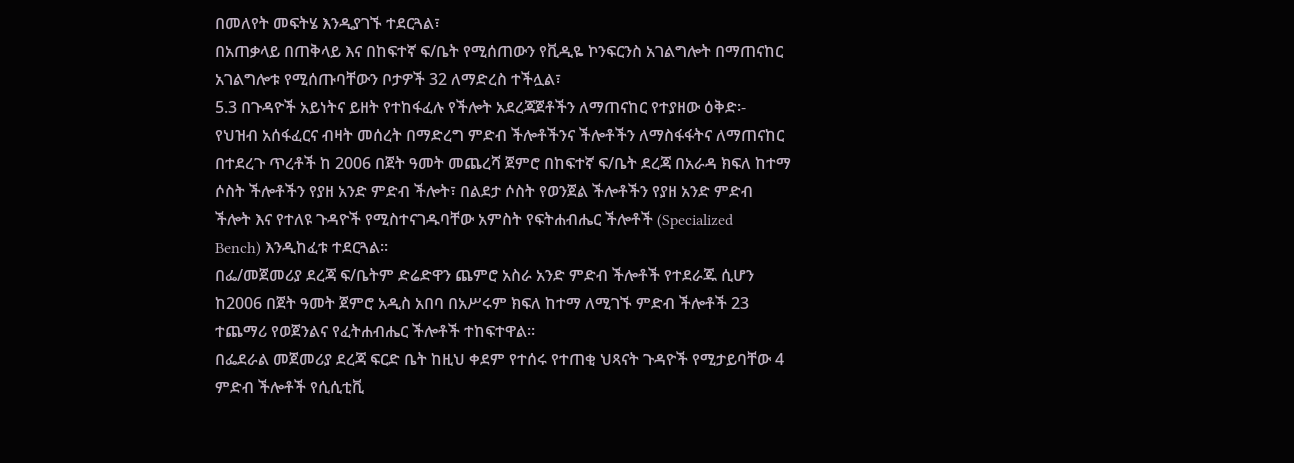በመለየት መፍትሄ እንዲያገኙ ተደርጓል፣
በአጠቃላይ በጠቅላይ እና በከፍተኛ ፍ/ቤት የሚሰጠውን የቪዲዬ ኮንፍርንስ አገልግሎት በማጠናከር
አገልግሎቱ የሚሰጡባቸውን ቦታዎች 32 ለማድረስ ተችሏል፣
5.3 በጉዳዮች አይነትና ይዘት የተከፋፈሉ የችሎት አደረጃጀቶችን ለማጠናከር የተያዘው ዕቅድ፡-
የህዝብ አሰፋፈርና ብዛት መሰረት በማድረግ ምድብ ችሎቶችንና ችሎቶችን ለማስፋፋትና ለማጠናከር
በተደረጉ ጥረቶች ከ 2006 በጀት ዓመት መጨረሻ ጀምሮ በከፍተኛ ፍ/ቤት ደረጃ በአራዳ ክፍለ ከተማ
ሶስት ችሎቶችን የያዘ አንድ ምድብ ችሎት፣ በልደታ ሶስት የወንጀል ችሎቶችን የያዘ አንድ ምድብ
ችሎት እና የተለዩ ጉዳዮች የሚስተናገዱባቸው አምስት የፍትሐብሔር ችሎቶች (Specialized
Bench) እንዲከፈቱ ተደርጓል፡፡
በፌ/መጀመሪያ ደረጃ ፍ/ቤትም ድሬድዋን ጨምሮ አስራ አንድ ምድብ ችሎቶች የተደራጁ ሲሆን
ከ2006 በጀት ዓመት ጀምሮ አዲስ አበባ በአሥሩም ክፍለ ከተማ ለሚገኙ ምድብ ችሎቶች 23
ተጨማሪ የወጀንልና የፈትሐብሔር ችሎቶች ተከፍተዋል፡፡
በፌደራል መጀመሪያ ደረጃ ፍርድ ቤት ከዚህ ቀደም የተሰሩ የተጠቂ ህጻናት ጉዳዮች የሚታይባቸው 4
ምድብ ችሎቶች የሲሲቲቪ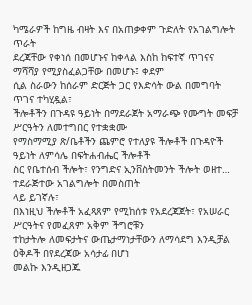ካሜራዎች ከግዜ ብዛት እና በአጠቃቀም ጉድለት የአገልግሎት ጥራት
ደረጃቸው የቀነሰ በመሆኑና ከቀላል እስከ ከፍተኛ ጥገናና ማሻሻያ የሚያስፈልጋቸው በመሆኑ፤ ቀደም
ሲል ስራውን ከሰራም ድርጅት ጋር የእድሳት ውል በመግባት ጥገና ተካሂዷል፣
ችሎቶችን በጉዳዩ ዓይነት በማደራጀት አማራጭ የሙግት መፍቻ ሥርዓትን ለመተግበር የተቋቋሙ
የማስማሚያ ጽ/ቤቶችን ጨምሮ የተለያዩ ችሎቶች በጉዳዮች ዓይነት ለምሳሌ በፍትሐብሔር ችሎቶች
ስር የቤተሰብ ችሎት፣ የንግድና ኢንቨስትመንት ችሎት ወዘተ… ተደራጅተው አገልግሎት በመስጠት
ላይ ይገኛሉ፣
በእነዚህ ችሎቶች አፈጻጸም የሚከሰቱ የአደረጃጀት፣ የአሠራር ሥርዓትና የመፈጸም አቅም ችግሮቹን
ተከታትሎ ለመፍታትና ውጤታማነታቸውን ለማሳደግ እንዲቻል ዕቅዶች በየደረጃው አሳታፊ በሆነ
መልኩ እንዲዘጋጁ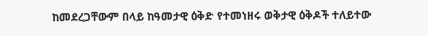ከመደረጋቸውም በላይ ከዓመታዊ ዕቅድ የተመነዘሩ ወቅታዊ ዕቅዶች ተለይተው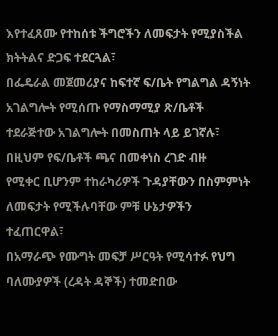እየተፈጸሙ የተከሰቱ ችግሮችን ለመፍታት የሚያስችል ክትትልና ድጋፍ ተደርጓል፣
በፌዴራል መጀመሪያና ከፍተኛ ፍ/ቤት የግልግል ዳኝነት አገልግሎት የሚሰጡ የማስማሚያ ጽ/ቤቶች
ተደራጅተው አገልግሎት በመስጠት ላይ ይገኛሉ፣ በዚህም የፍ/ቤቶች ጫና በመቀነስ ረገድ ብዙ
የሚቀር ቢሆንም ተከራካሪዎች ጉዳያቸውን በስምምነት ለመፍታት የሚችሉባቸው ምቹ ሁኔታዎችን
ተፈጠርዋል፣
በአማራጭ የሙግት መፍቻ ሥርዓት የሚሳተፉ የህግ ባለሙያዎች (ረዳት ዳኞች) ተመድበው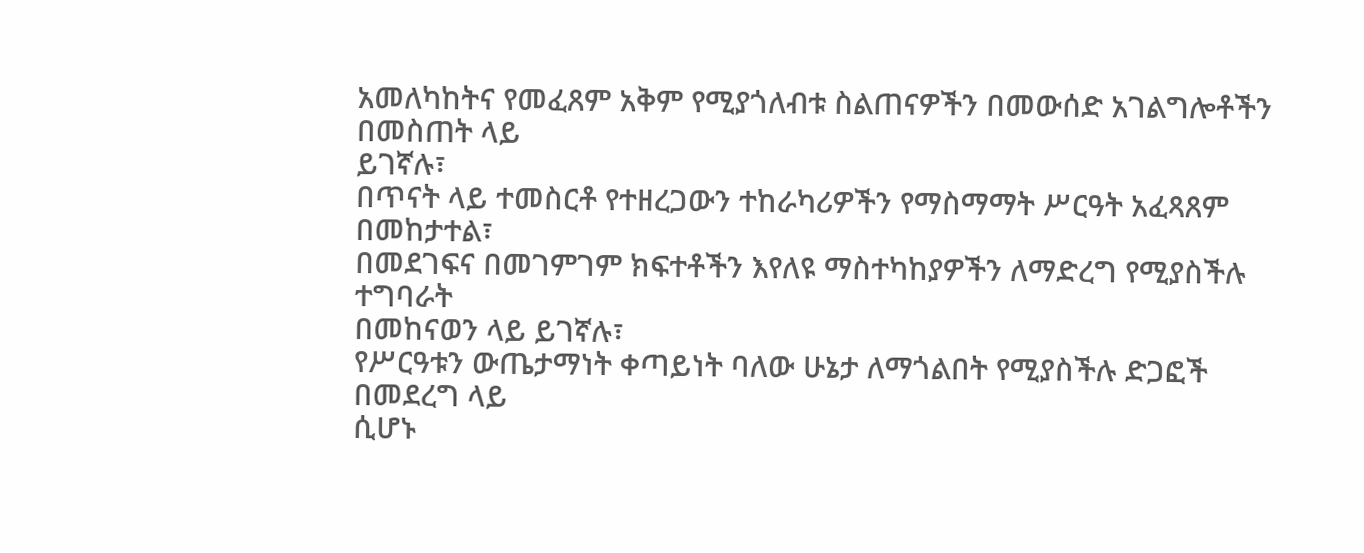አመለካከትና የመፈጸም አቅም የሚያጎለብቱ ስልጠናዎችን በመውሰድ አገልግሎቶችን በመስጠት ላይ
ይገኛሉ፣
በጥናት ላይ ተመስርቶ የተዘረጋውን ተከራካሪዎችን የማስማማት ሥርዓት አፈጻጸም በመከታተል፣
በመደገፍና በመገምገም ክፍተቶችን እየለዩ ማስተካከያዎችን ለማድረግ የሚያስችሉ ተግባራት
በመከናወን ላይ ይገኛሉ፣
የሥርዓቱን ውጤታማነት ቀጣይነት ባለው ሁኔታ ለማጎልበት የሚያስችሉ ድጋፎች በመደረግ ላይ
ሲሆኑ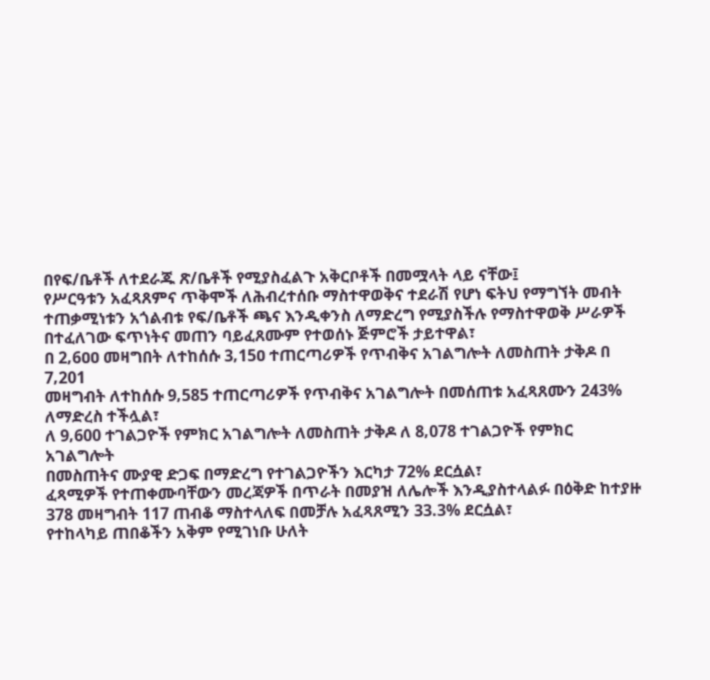በየፍ/ቤቶች ለተደራጁ ጽ/ቤቶች የሚያስፈልጉ አቅርቦቶች በመሟላት ላይ ናቸው፤
የሥርዓቱን አፈጻጸምና ጥቅሞች ለሕብረተሰቡ ማስተዋወቅና ተደራሽ የሆነ ፍትህ የማግኘት መብት
ተጠቃሚነቱን አጎልብቱ የፍ/ቤቶች ጫና እንዲቀንስ ለማድረግ የሚያስችሉ የማስተዋወቅ ሥራዎች
በተፈለገው ፍጥነትና መጠን ባይፈጸሙም የተወሰኑ ጅምሮች ታይተዋል፣
በ 2‚6ዐዐ መዛግበት ለተከሰሱ 3‚15ዐ ተጠርጣሪዎች የጥብቅና አገልግሎት ለመስጠት ታቅዶ በ 7‚201
መዛግብት ለተከሰሱ 9‚585 ተጠርጣሪዎች የጥብቅና አገልግሎት በመሰጠቱ አፈጻጸሙን 243%
ለማድረስ ተችሏል፣
ለ 9‚600 ተገልጋዮች የምክር አገልግሎት ለመስጠት ታቅዶ ለ 8‚078 ተገልጋዮች የምክር አገልግሎት
በመስጠትና ሙያዊ ድጋፍ በማድረግ የተገልጋዮችን እርካታ 72% ደርሷል፣
ፈጻሚዎች የተጠቀሙባቸውን መረጃዎች በጥራት በመያዝ ለሌሎች እንዲያስተላልፉ በዕቅድ ከተያዙ
378 መዛግብት 117 ጠብቆ ማስተላለፍ በመቻሉ አፈጻጸሚን 33.3% ደርሷል፣
የተከላካይ ጠበቆችን አቅም የሚገነቡ ሁለት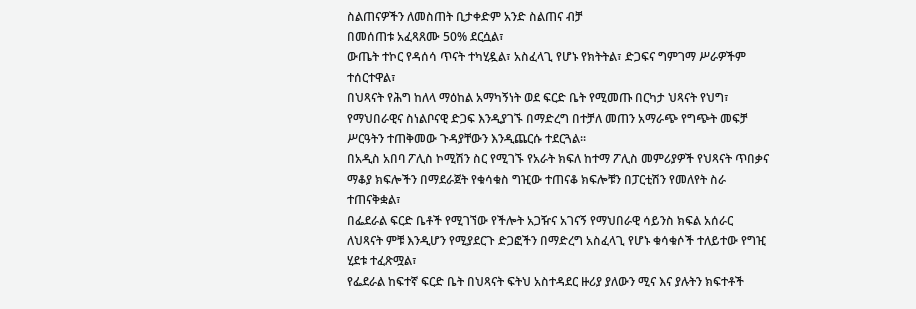ስልጠናዎችን ለመስጠት ቢታቀድም አንድ ስልጠና ብቻ
በመሰጠቱ አፈጻጸሙ 50% ደርሷል፣
ውጤት ተኮር የዳሰሳ ጥናት ተካሂዷል፣ አስፈላጊ የሆኑ የክትትል፣ ድጋፍና ግምገማ ሥራዎችም
ተሰርተዋል፣
በህጻናት የሕግ ከለላ ማዕከል አማካኝነት ወደ ፍርድ ቤት የሚመጡ በርካታ ህጻናት የህግ፣
የማህበራዊና ስነልቦናዊ ድጋፍ እንዲያገኙ በማድረግ በተቻለ መጠን አማራጭ የግጭት መፍቻ
ሥርዓትን ተጠቅመው ጉዳያቸውን እንዲጨርሱ ተደርጓል፡፡
በአዲስ አበባ ፖሊስ ኮሚሽን ስር የሚገኙ የአራት ክፍለ ከተማ ፖሊስ መምሪያዎች የህጻናት ጥበቃና
ማቆያ ክፍሎችን በማደራጀት የቁሳቁስ ግዢው ተጠናቆ ክፍሎቹን በፓርቲሽን የመለየት ስራ
ተጠናቅቋል፣
በፌደራል ፍርድ ቤቶች የሚገኘው የችሎት አጋዥና አገናኝ የማህበራዊ ሳይንስ ክፍል አሰራር
ለህጻናት ምቹ እንዲሆን የሚያደርጉ ድጋፎችን በማድረግ አስፈላጊ የሆኑ ቁሳቁሶች ተለይተው የግዢ
ሂደቱ ተፈጽሟል፣
የፌደራል ከፍተኛ ፍርድ ቤት በህጻናት ፍትህ አስተዳደር ዙሪያ ያለውን ሚና እና ያሉትን ክፍተቶች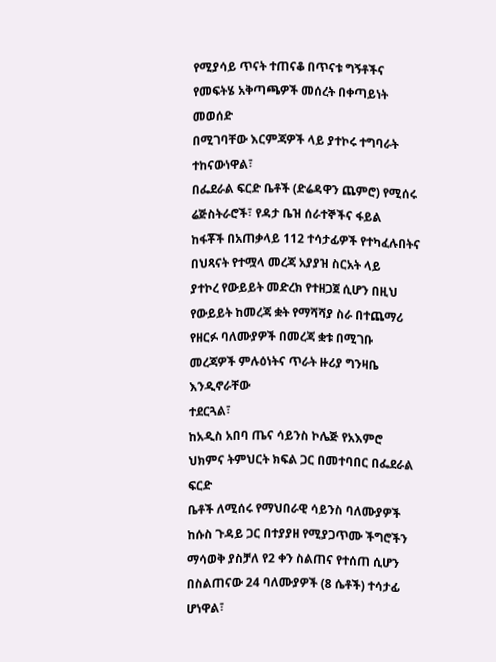የሚያሳይ ጥናት ተጠናቆ በጥናቱ ግኝቶችና የመፍትሄ አቅጣጫዎች መሰረት በቀጣይነት መወሰድ
በሚገባቸው እርምጃዎች ላይ ያተኮሩ ተግባራት ተከናውነዋል፣
በፌደራል ፍርድ ቤቶች (ድሬዳዋን ጨምሮ) የሚሰሩ ሬጅስትራሮች፣ የዳታ ቤዝ ሰራተኞችና ፋይል
ከፋቾች በአጠቃላይ 112 ተሳታፊዎች የተካፈሉበትና በህጻናት የተሟላ መረጃ አያያዝ ስርአት ላይ
ያተኮረ የውይይት መድረክ የተዘጋጀ ሲሆን በዚህ የውይይት ከመረጃ ቋት የማሻሻያ ስራ በተጨማሪ
የዘርፉ ባለሙያዎች በመረጃ ቋቱ በሚገቡ መረጃዎች ምሉዕነትና ጥራት ዙሪያ ግንዛቤ እንዲኖራቸው
ተደርጓል፣
ከአዲስ አበባ ጤና ሳይንስ ኮሌጅ የአእምሮ ህክምና ትምህርት ክፍል ጋር በመተባበር በፌደራል ፍርድ
ቤቶች ለሚሰሩ የማህበራዊ ሳይንስ ባለሙያዎች ከሱስ ጉዳይ ጋር በተያያዘ የሚያጋጥሙ ችግሮችን
ማሳወቅ ያስቻለ የ2 ቀን ስልጠና የተሰጠ ሲሆን በስልጠናው 24 ባለሙያዎች (8 ሴቶች) ተሳታፊ
ሆነዋል፣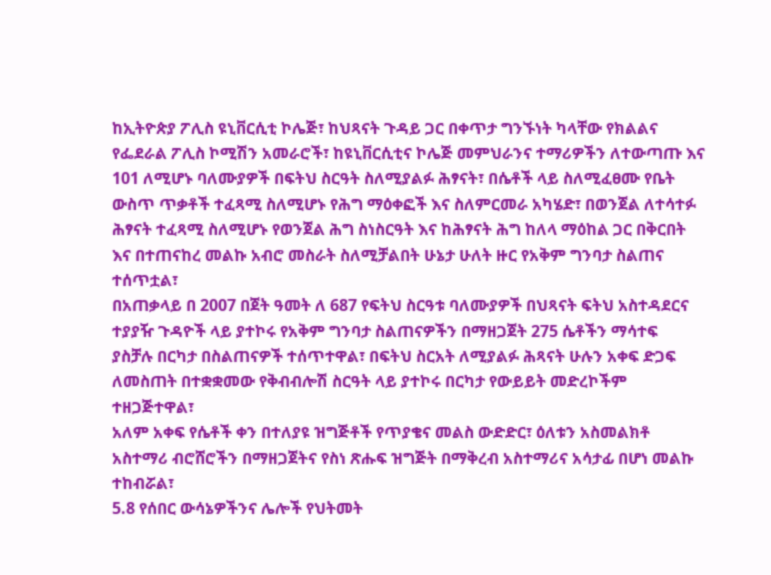ከኢትዮጵያ ፖሊስ ዩኒቨርሲቲ ኮሌጅ፣ ከህጻናት ጉዳይ ጋር በቀጥታ ግንኙነት ካላቸው የክልልና
የፌደራል ፖሊስ ኮሚሽን አመራሮች፣ ከዩኒቨርሲቲና ኮሌጅ መምህራንና ተማሪዎችን ለተውጣጡ እና
101 ለሚሆኑ ባለሙያዎች በፍትህ ስርዓት ስለሚያልፉ ሕፃናት፣ በሴቶች ላይ ስለሚፈፀሙ የቤት
ውስጥ ጥቃቶች ተፈጻሚ ስለሚሆኑ የሕግ ማዕቀፎች እና ስለምርመራ አካሄድ፣ በወንጀል ለተሳተፉ
ሕፃናት ተፈጻሚ ስለሚሆኑ የወንጀል ሕግ ስነስርዓት እና ከሕፃናት ሕግ ከለላ ማዕከል ጋር በቅርበት
እና በተጠናከረ መልኩ አብሮ መስራት ስለሚቻልበት ሁኔታ ሁለት ዙር የአቅም ግንባታ ስልጠና
ተሰጥቷል፣
በአጠቃላይ በ 2007 በጀት ዓመት ለ 687 የፍትህ ስርዓቱ ባለሙያዎች በህጻናት ፍትህ አስተዳደርና
ተያያዥ ጉዳዮች ላይ ያተኮሩ የአቅም ግንባታ ስልጠናዎችን በማዘጋጀት 275 ሴቶችን ማሳተፍ
ያስቻሉ በርካታ በስልጠናዎች ተሰጥተዋል፣ በፍትህ ስርአት ለሚያልፉ ሕጻናት ሁሉን አቀፍ ድጋፍ
ለመስጠት በተቋቋመው የቅብብሎሽ ስርዓት ላይ ያተኮሩ በርካታ የውይይት መድረኮችም
ተዘጋጅተዋል፣
አለም አቀፍ የሴቶች ቀን በተለያዩ ዝግጅቶች የጥያቄና መልስ ውድድር፣ ዕለቱን አስመልክቶ
አስተማሪ ብሮሸሮችን በማዘጋጀትና የስነ ጽሑፍ ዝግጅት በማቅረብ አስተማሪና አሳታፊ በሆነ መልኩ
ተከብሯል፣
5.8 የሰበር ውሳኔዎችንና ሌሎች የህትመት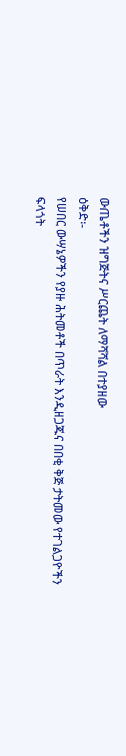ውጤቶችን ዝግጅትና ሥርጨት ለማሻሻል በተያዘው
ዕቅድ፡-
የሠበር ውሣኔዎችን የያዙ ሕትመቶች በጥራት እንዲዘጋጁና በበቂ ቅጅ ታትመው የተገልጋዮችን
ፍላጎት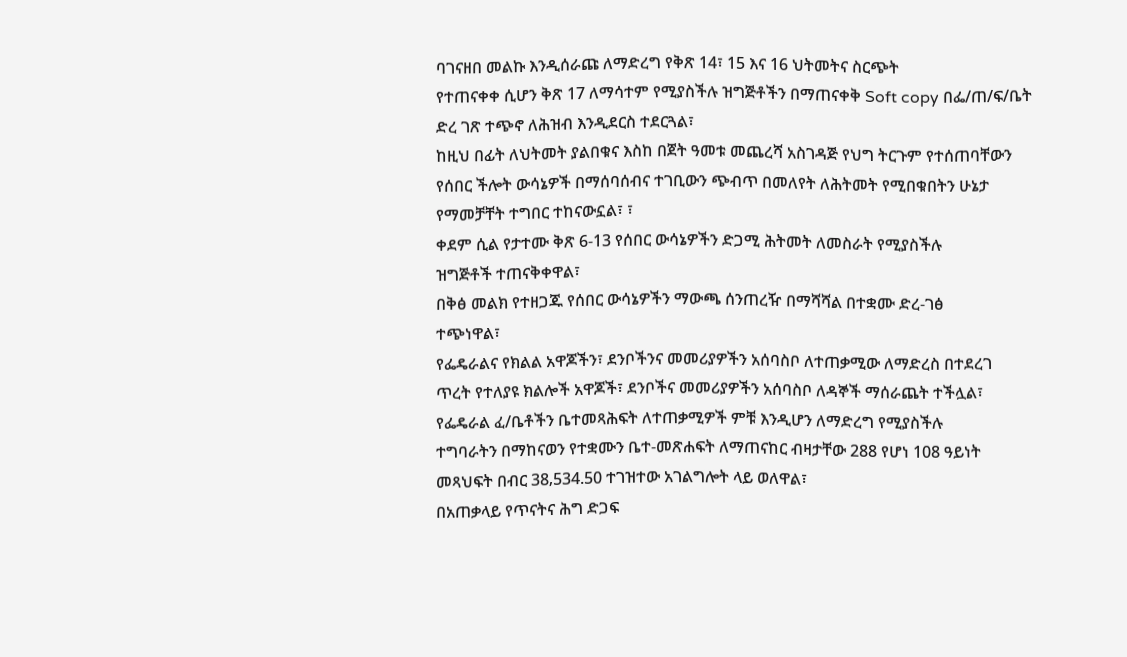ባገናዘበ መልኩ እንዲሰራጩ ለማድረግ የቅጽ 14፣ 15 እና 16 ህትመትና ስርጭት
የተጠናቀቀ ሲሆን ቅጽ 17 ለማሳተም የሚያስችሉ ዝግጅቶችን በማጠናቀቅ Soft copy በፌ/ጠ/ፍ/ቤት
ድረ ገጽ ተጭኖ ለሕዝብ እንዲደርስ ተደርጓል፣
ከዚህ በፊት ለህትመት ያልበቁና እስከ በጀት ዓመቱ መጨረሻ አስገዳጅ የህግ ትርጉም የተሰጠባቸውን
የሰበር ችሎት ውሳኔዎች በማሰባሰብና ተገቢውን ጭብጥ በመለየት ለሕትመት የሚበቁበትን ሁኔታ
የማመቻቸት ተግበር ተከናውኗል፣ ፣
ቀደም ሲል የታተሙ ቅጽ 6-13 የሰበር ውሳኔዎችን ድጋሚ ሕትመት ለመስራት የሚያስችሉ
ዝግጅቶች ተጠናቅቀዋል፣
በቅፅ መልክ የተዘጋጁ የሰበር ውሳኔዎችን ማውጫ ሰንጠረዥ በማሻሻል በተቋሙ ድረ-ገፅ
ተጭነዋል፣
የፌዴራልና የክልል አዋጆችን፣ ደንቦችንና መመሪያዎችን አሰባስቦ ለተጠቃሚው ለማድረስ በተደረገ
ጥረት የተለያዩ ክልሎች አዋጆች፣ ደንቦችና መመሪያዎችን አሰባስቦ ለዳኞች ማሰራጨት ተችሏል፣
የፌዴራል ፈ/ቤቶችን ቤተመጻሕፍት ለተጠቃሚዎች ምቹ እንዲሆን ለማድረግ የሚያስችሉ
ተግባራትን በማከናወን የተቋሙን ቤተ-መጽሐፍት ለማጠናከር ብዛታቸው 288 የሆነ 108 ዓይነት
መጻህፍት በብር 38‚534.50 ተገዝተው አገልግሎት ላይ ወለዋል፣
በአጠቃላይ የጥናትና ሕግ ድጋፍ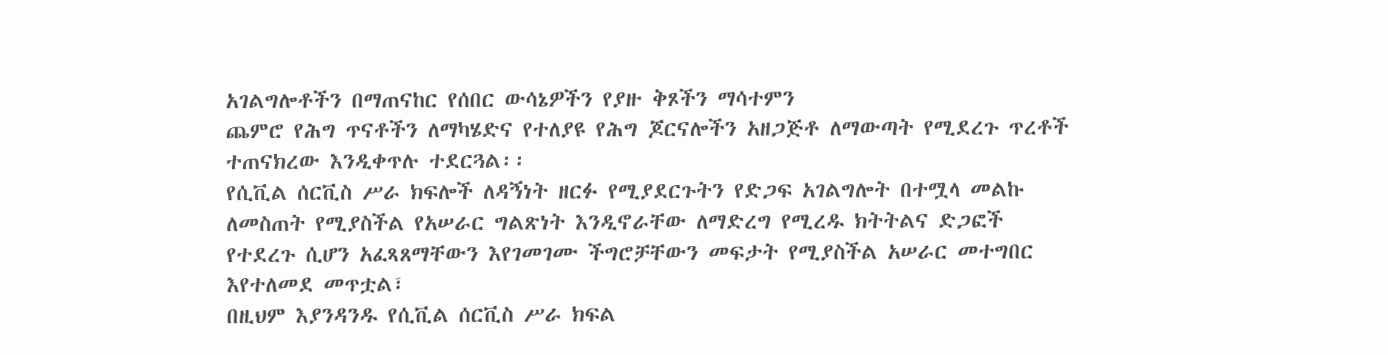አገልግሎቶችን በማጠናከር የሰበር ውሳኔዎችን የያዙ ቅጾችን ማሳተምን
ጨምሮ የሕግ ጥናቶችን ለማካሄድና የተለያዩ የሕግ ጆርናሎችን አዘጋጅቶ ለማውጣት የሚደረጉ ጥረቶች
ተጠናክረው እንዲቀጥሉ ተደርጓል፡፡
የሲቪል ሰርቪስ ሥራ ክፍሎች ለዳኝነት ዘርፉ የሚያደርጉትን የድጋፍ አገልግሎት በተሟላ መልኩ
ለመስጠት የሚያስችል የአሠራር ግልጽነት እንዲኖራቸው ለማድረግ የሚረዱ ክትትልና ድጋፎች
የተደረጉ ሲሆን አፈጻጸማቸውን እየገመገሙ ችግሮቻቸውን መፍታት የሚያስችል አሠራር መተግበር
እየተለመደ መጥቷል፣
በዚህም እያንዳንዱ የሲቪል ሰርቪስ ሥራ ክፍል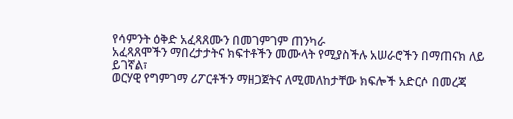የሳምንት ዕቅድ አፈጻጸሙን በመገምገም ጠንካራ
አፈጻጸሞችን ማበረታታትና ክፍተቶችን መሙላት የሚያስችሉ አሠራሮችን በማጠናክ ለይ ይገኛል፣
ወርሃዊ የግምገማ ሪፖርቶችን ማዘጋጀትና ለሚመለከታቸው ክፍሎች አድርሶ በመረጃ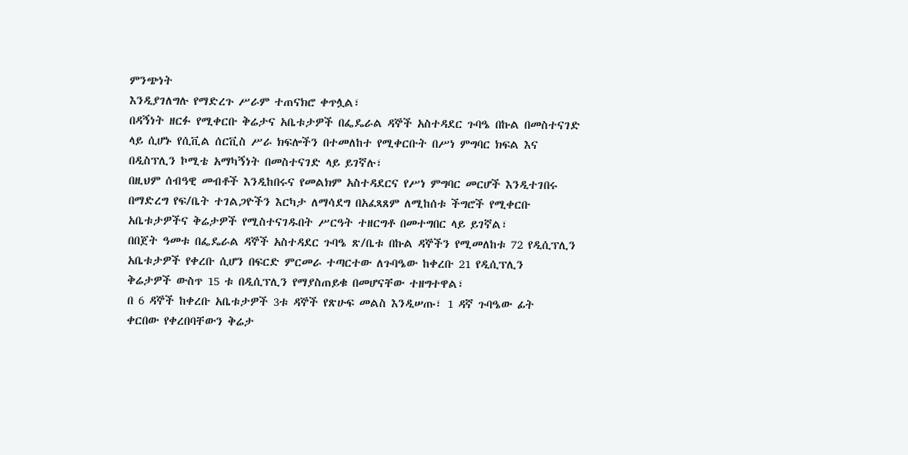ምንጭነት
እንዲያገለግሉ የማድረጉ ሥራም ተጠናክሮ ቀጥሏል፣
በዳኝነት ዘርፉ የሚቀርቡ ቅሬታና አቤቱታዎች በፌዴራል ዳኞች አስተዳደር ጉባዔ በኩል በመስተናገድ
ላይ ሲሆኑ የሲቪል ሰርቪስ ሥራ ክፍሎችን በተመለከተ የሚቀርቡት በሥነ ምግባር ክፍል እና
በዲስፕሊን ኮሚቴ አማካኝነት በመስተናገድ ላይ ይገኛሉ፣
በዚህም ሰብዓዊ መብቶች እንዲከበሩና የመልክም አስተዳደርና የሥነ ምግባር መርሆች እንዲተገበሩ
በማድረግ የፍ/ቤት ተገልጋዮችን እርካታ ለማሳደግ በአፈጻጸም ለሚከሰቱ ችግሮች የሚቀርቡ
አቤቱታዎችና ቅሬታዎች የሚስተናገዱበት ሥርዓት ተዘርግቶ በመተግበር ላይ ይገኛል፣
በበጀት ዓመቱ በፌዴራል ዳኞች አስተዳደር ጉባዔ ጽ/ቤቱ በኩል ዳኞችን የሚመለከቱ 72 የዲሲፕሊን
አቤቱታዎች የቀረቡ ሲሆን በፍርድ ምርመራ ተጣርተው ለጉባዔው ከቀረቡ 21 የዲሲፕሊን
ቅሬታዎች ውስጥ 15 ቱ በዲሲፕሊን የማያስጠይቁ በመሆናቸው ተዘግተዋል፣
በ 6 ዳኞች ከቀረቡ አቤቱታዎች 3ቱ ዳኞች የጽሁፍ መልስ እንዲሠጡ፣ 1 ዳኛ ጉባዔው ፊት
ቀርበው የቀረበባቸውን ቅሬታ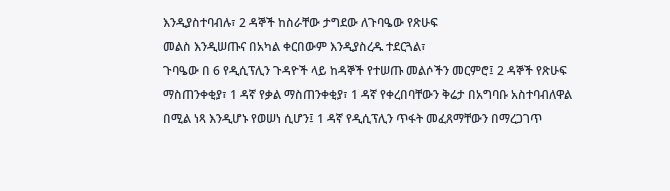እንዲያስተባብሉ፣ 2 ዳኞች ከስራቸው ታግደው ለጉባዔው የጽሁፍ
መልስ እንዲሠጡና በአካል ቀርበውም እንዲያስረዱ ተደርጓል፣
ጉባዔው በ 6 የዲሲፕሊን ጉዳዮች ላይ ከዳኞች የተሠጡ መልሶችን መርምሮ፤ 2 ዳኞች የጽሁፍ
ማስጠንቀቂያ፣ 1 ዳኛ የቃል ማስጠንቀቂያ፣ 1 ዳኛ የቀረበባቸውን ቅሬታ በአግባቡ አስተባብለዋል
በሚል ነጻ እንዲሆኑ የወሠነ ሲሆን፤ 1 ዳኛ የዲሲፕሊን ጥፋት መፈጸማቸውን በማረጋገጥ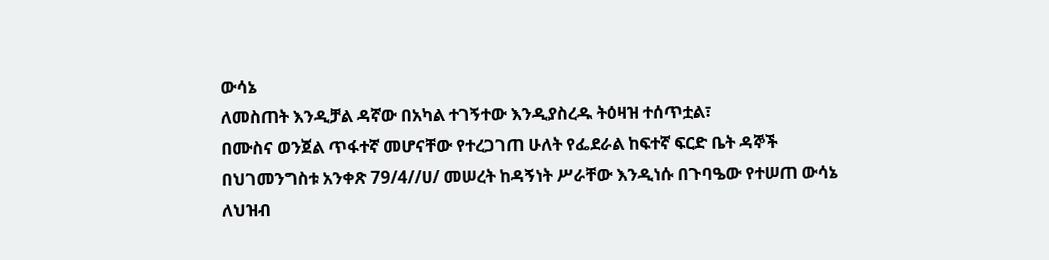ውሳኔ
ለመስጠት እንዲቻል ዳኛው በአካል ተገኝተው እንዲያስረዱ ትዕዛዝ ተሰጥቷል፣
በሙስና ወንጀል ጥፋተኛ መሆናቸው የተረጋገጠ ሁለት የፌደራል ከፍተኛ ፍርድ ቤት ዳኞች
በህገመንግስቱ አንቀጽ 79/4//ሀ/ መሠረት ከዳኝነት ሥራቸው እንዲነሱ በጉባዔው የተሠጠ ውሳኔ
ለህዝብ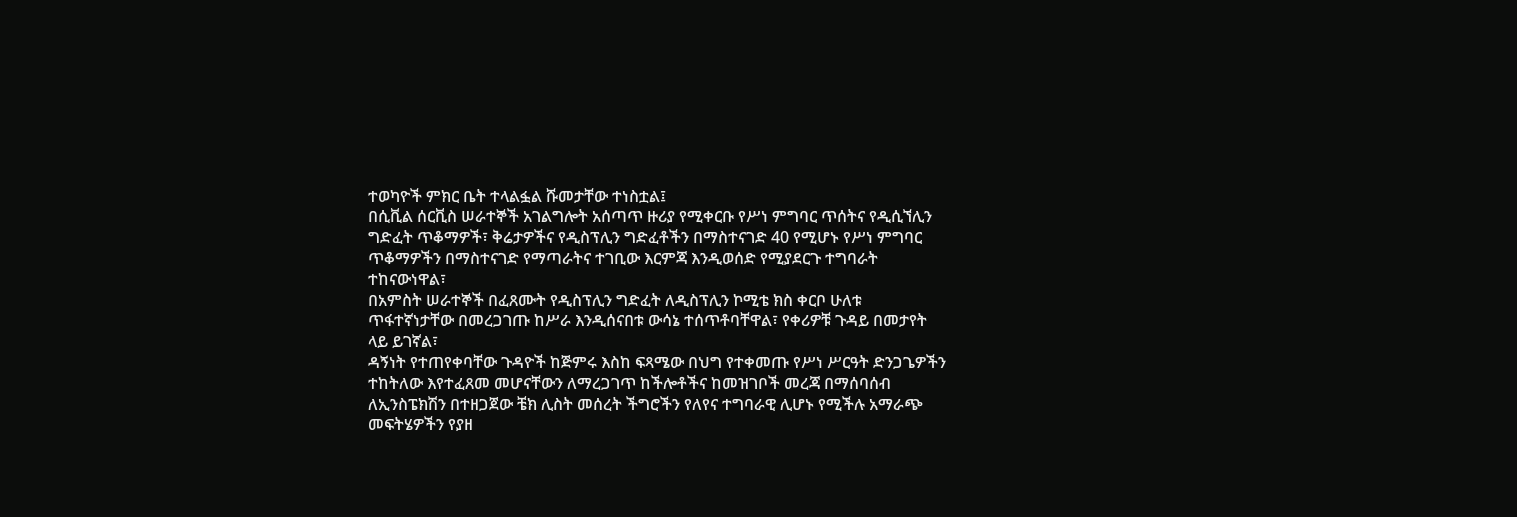ተወካዮች ምክር ቤት ተላልፏል ሹመታቸው ተነስቷል፤
በሲቪል ሰርቪስ ሠራተኞች አገልግሎት አሰጣጥ ዙሪያ የሚቀርቡ የሥነ ምግባር ጥሰትና የዲሲኘሊን
ግድፈት ጥቆማዎች፣ ቅሬታዎችና የዲስፕሊን ግድፈቶችን በማስተናገድ 40 የሚሆኑ የሥነ ምግባር
ጥቆማዎችን በማስተናገድ የማጣራትና ተገቢው እርምጃ እንዲወሰድ የሚያደርጉ ተግባራት
ተከናውነዋል፣
በአምስት ሠራተኞች በፈጸሙት የዲስፕሊን ግድፈት ለዲስፕሊን ኮሚቴ ክስ ቀርቦ ሁለቱ
ጥፋተኛነታቸው በመረጋገጡ ከሥራ እንዲሰናበቱ ውሳኔ ተሰጥቶባቸዋል፣ የቀሪዎቹ ጉዳይ በመታየት
ላይ ይገኛል፣
ዳኝነት የተጠየቀባቸው ጉዳዮች ከጅምሩ እስከ ፍጻሜው በህግ የተቀመጡ የሥነ ሥርዓት ድንጋጌዎችን
ተከትለው እየተፈጸመ መሆናቸውን ለማረጋገጥ ከችሎቶችና ከመዝገቦች መረጃ በማሰባሰብ
ለኢንስፔክሽን በተዘጋጀው ቼክ ሊስት መሰረት ችግሮችን የለየና ተግባራዊ ሊሆኑ የሚችሉ አማራጭ
መፍትሄዎችን የያዘ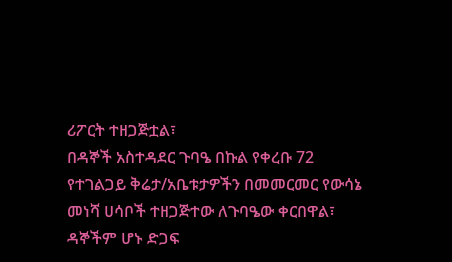ሪፖርት ተዘጋጅቷል፣
በዳኞች አስተዳደር ጉባዔ በኩል የቀረቡ 72 የተገልጋይ ቅሬታ/አቤቱታዎችን በመመርመር የውሳኔ
መነሻ ሀሳቦች ተዘጋጅተው ለጉባዔው ቀርበዋል፣
ዳኞችም ሆኑ ድጋፍ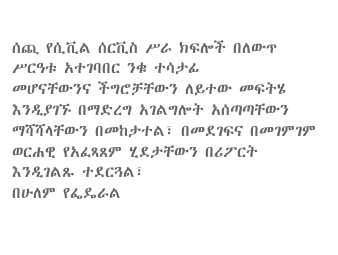ሰጪ የሲቪል ሰርቪስ ሥራ ክፍሎች በለውጥ ሥርዓቱ አተገባበር ንቁ ተሳታፊ
መሆናቸውንና ችግሮቻቸውን ለይተው መፍትሄ እንዲያገኙ በማድረግ አገልግሎት አሰጣጣቸውን
ማሻሻላቸውን በመከታተል፣ በመደገፍና በመገምገም ወርሐዊ የአፈጻጸም ሂደታቸውን በሪፖርት
እንዲገልጹ ተደርጓል፣
በሁለም የፌዴራል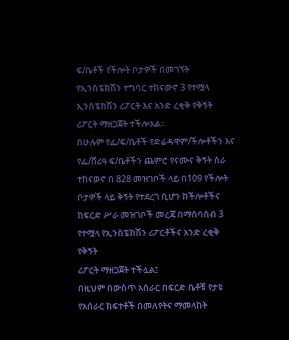ፍ/ቤቶች የችሎት ቦታዎች በመገኘት የኢንስፔክሽን ተግባር ተከናውኖ 3 የተሟላ
ኢንሰፔክሽን ሪፖርት እና አንድ ረቂቅ የቅኝት ሪፖርት ማዘጋጀት ተችሎአል፡፡
በሁሉም የፌ/ፍ/ቤቶች የድሬዳዋም/ችሎቶችን እና የፌ/ሸሪዓ ፍ/ቤቶችን ጨምሮ የናሙና ቅኝት ስራ
ተከናወኖ በ 828 መዝገቦች ላይ በ109 የችሎት ቦታዎች ላይ ቅኝት የተደረገ ሲሆን ከችሎቶችና
ከፍርድ ሥራ መዝገቦች መረጃ በማሰባሰብ 3 የተሟላ የኢንስፔክሽን ሪፖርቶችና አንድ ረቂቅ የቅኝት
ሪፖርት ማዘጋጀት ተችሏል፤
በዚህም በውስጥ አሰራር በፍርድ ቤቶቹ የታዩ የአሰራር ክፍተቶች በመለየትና ማመላከት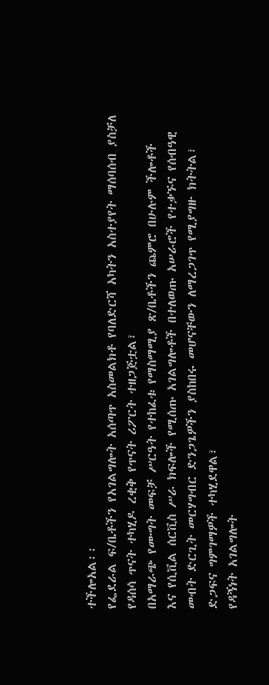ተችሎአል፡፡
የፌደራል ፍ/ቤቶችን የአገልግሎት አሰጣጥ አስመልክቶ የባለድርሻ አካትን አስተያየት ማሰባሰብ ያስቻለ
የዳሰሳ ጥናት ተካሂዶ ረቂቅ የጥናት ሪፖርት ተዘጋጅቷል፣
በአማራጭ የሙግት መፍቻ ሥርዓት የተከፈቱ የማስማሚያ ጽ/ቤቶችን ጨምሮ በሁሉም ችሎቶች
እና የሲቪል ሰርቪስ ሥራ ክፍሎች የሚሰጡ አገልግሎቶች በተለወጡ አሠራሮች የተቃኙና የሰብዓዊ
መብት ድርጊት መርሃግብር ድንጋጌዎችን ያስከበሩ መሆናቸውን ለማረጋገጥ የሚያግዙ ክትትል፣
ድጋፍና ግምገማዎች ተካሂደዋል፣
የዳኝነት አገልግሎት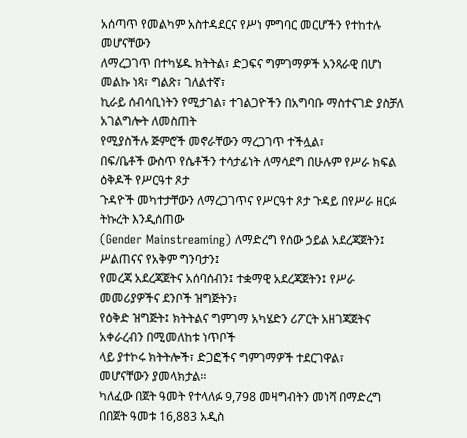አሰጣጥ የመልካም አስተዳደርና የሥነ ምግባር መርሆችን የተከተሉ መሆናቸውን
ለማረጋገጥ በተካሄዱ ክትትል፣ ድጋፍና ግምገማዎች አንጻራዊ በሆነ መልኩ ነጻ፣ ግልጽ፣ ገለልተኛ፣
ኪራይ ሰብሳቢነትን የሚታገል፣ ተገልጋዮችን በአግባቡ ማስተናገድ ያስቻለ አገልግሎት ለመስጠት
የሚያስችሉ ጅምሮች መኖራቸውን ማረጋገጥ ተችሏል፣
በፍ/ቤቶች ውስጥ የሴቶችን ተሳታፊነት ለማሳደግ በሁሉም የሥራ ክፍል ዕቅዶች የሥርዓተ ጾታ
ጉዳዮች መካተታቸውን ለማረጋገጥና የሥርዓተ ጾታ ጉዳይ በየሥራ ዘርፉ ትኩረት እንዲሰጠው
(Gender Mainstreaming) ለማድረግ የሰው ኃይል አደረጃጀትን፤ ሥልጠናና የአቅም ግንባታን፤
የመረጃ አደረጃጀትና አሰባሰብን፤ ተቋማዊ አደረጃጀትን፤ የሥራ መመሪያዎችና ደንቦች ዝግጅትን፣
የዕቅድ ዝግጅት፤ ክትትልና ግምገማ አካሄድን ሪፖርት አዘገጃጀትና አቀራረብን በሚመለከቱ ነጥቦች
ላይ ያተኮሩ ክትትሎች፣ ድጋፎችና ግምገማዎች ተደርገዋል፣
መሆናቸውን ያመላክታል፡፡
ካለፈው በጀት ዓመት የተላለፉ 9,798 መዛግብትን መነሻ በማድረግ በበጀት ዓመቱ 16,883 አዲስ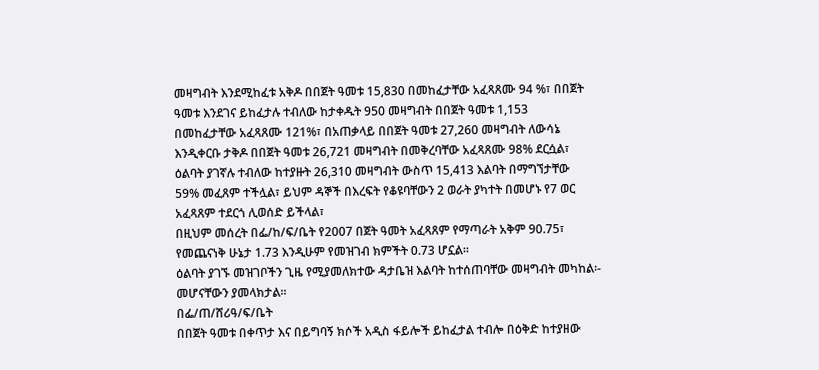መዛግብት እንደሚከፈቱ አቅዶ በበጀት ዓመቱ 15,830 በመከፈታቸው አፈጻጸሙ 94 %፣ በበጀት
ዓመቱ እንደገና ይከፈታሉ ተብለው ከታቀዱት 950 መዛግብት በበጀት ዓመቱ 1,153
በመከፈታቸው አፈጻጸሙ 121%፣ በአጠቃላይ በበጀት ዓመቱ 27,260 መዛግብት ለውሳኔ
እንዲቀርቡ ታቅዶ በበጀት ዓመቱ 26,721 መዛግብት በመቅረባቸው አፈጻጸሙ 98% ደርሷል፣
ዕልባት ያገኛሉ ተብለው ከተያዙት 26,310 መዛግብት ውስጥ 15,413 እልባት በማግኘታቸው
59% መፈጸም ተችሏል፣ ይህም ዳኞች በእረፍት የቆዩባቸውን 2 ወራት ያካተት በመሆኑ የ7 ወር
አፈጻጸም ተደርጎ ሊወሰድ ይችላል፣
በዚህም መሰረት በፌ/ከ/ፍ/ቤት የ2007 በጀት ዓመት አፈጻጸም የማጣራት አቅም 90.75፣
የመጨናነቅ ሁኔታ 1.73 እንዲሁም የመዝገብ ክምችት 0.73 ሆኗል፡፡
ዕልባት ያገኙ መዝገቦችን ጊዜ የሚያመለክተው ዳታቤዝ እልባት ከተሰጠባቸው መዛግብት መካከል፡-
መሆናቸውን ያመላክታል፡፡
በፌ/ጠ/ሸሪዓ/ፍ/ቤት
በበጀት ዓመቱ በቀጥታ እና በይግባኝ ክሶች አዲስ ፋይሎች ይከፈታል ተብሎ በዕቅድ ከተያዘው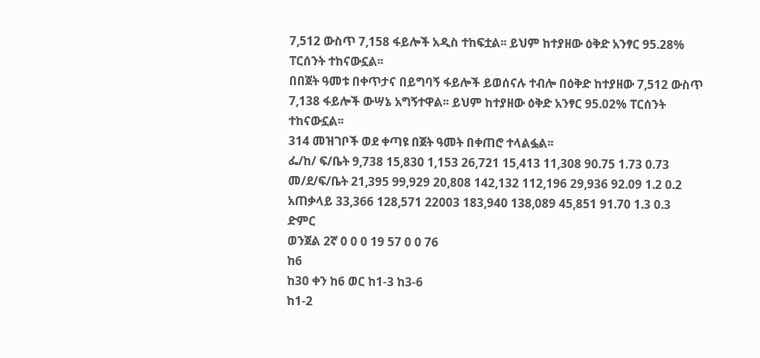7,512 ውስጥ 7,158 ፋይሎች አዲስ ተከፍቷል፡፡ ይህም ከተያዘው ዕቅድ አንፃር 95.28%
ፐርሰንት ተከናውኗል፡፡
በበጀት ዓመቱ በቀጥታና በይግባኝ ፋይሎች ይወሰናሉ ተብሎ በዕቅድ ከተያዘው 7,512 ውስጥ
7,138 ፋይሎች ውሣኔ አግኝተዋል፡፡ ይህም ከተያዘው ዕቅድ አንፃር 95.02% ፐርሰንት
ተከናውኗል፡፡
314 መዝገቦች ወደ ቀጣዩ በጀት ዓመት በቀጠሮ ተላልፏል፡፡
ፌ/ከ/ ፍ/ቤት 9,738 15,830 1,153 26,721 15,413 11,308 90.75 1.73 0.73
መ/ደ/ፍ/ቤት 21,395 99,929 20,808 142,132 112,196 29,936 92.09 1.2 0.2
አጠቃላይ 33,366 128,571 22003 183,940 138,089 45,851 91.70 1.3 0.3
ድምር
ወንጀል 2ኛ 0 0 0 19 57 0 0 76
ከ6
ከ3ዐ ቀን ከ6 ወር ከ1-3 ከ3-6
ከ1-2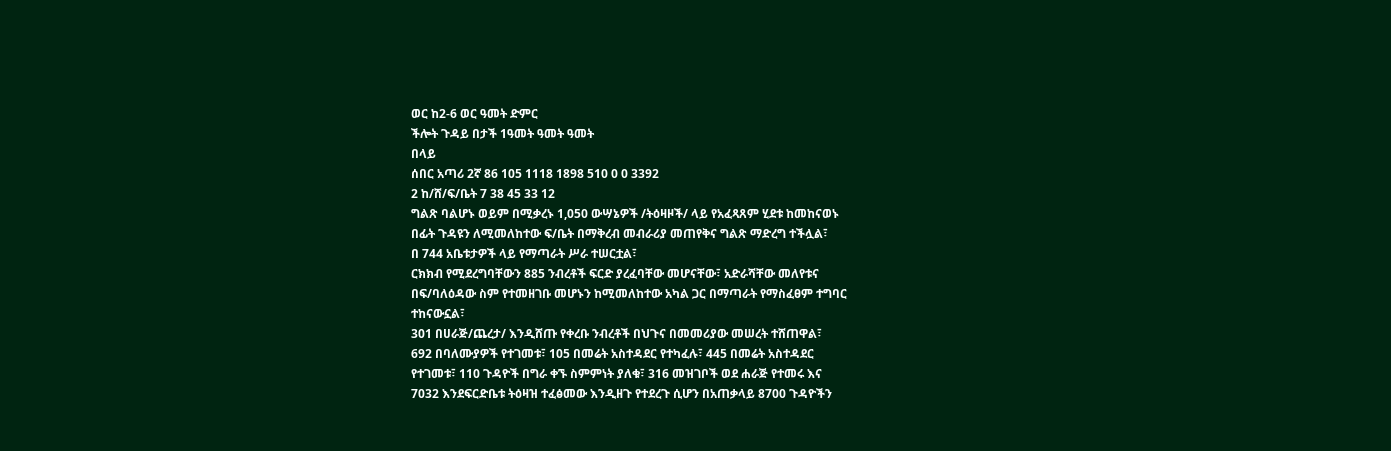ወር ከ2-6 ወር ዓመት ድምር
ችሎት ጉዳይ በታች 1ዓመት ዓመት ዓመት
በላይ
ሰበር አጣሪ 2ኛ 86 105 1118 1898 510 0 0 3392
2 ከ/ሸ/ፍ/ቤት 7 38 45 33 12
ግልጽ ባልሆኑ ወይም በሚቃረኑ 1,050 ውሣኔዎች /ትዕዛዞች/ ላይ የአፈጻጸም ሂደቱ ከመከናወኑ
በፊት ጉዳዩን ለሚመለከተው ፍ/ቤት በማቅረብ መብራሪያ መጠየቅና ግልጽ ማድረግ ተችሏል፣
በ 744 አቤቱታዎች ላይ የማጣራት ሥራ ተሠርቷል፣
ርክክብ የሚደረግባቸውን 885 ንብረቶች ፍርድ ያረፈባቸው መሆናቸው፣ አድራሻቸው መለየቱና
በፍ/ባለዕዳው ስም የተመዘገቡ መሆኑን ከሚመለከተው አካል ጋር በማጣራት የማስፈፀም ተግባር
ተከናውኗል፣
301 በሀራጅ/ጨረታ/ እንዲሸጡ የቀረቡ ንብረቶች በህጉና በመመሪያው መሠረት ተሸጠዋል፣
692 በባለሙያዎች የተገመቱ፣ 105 በመሬት አስተዳደር የተካፈሉ፣ 445 በመሬት አስተዳደር
የተገመቱ፣ 110 ጉዳዮች በግራ ቀኙ ስምምነት ያለቁ፣ 316 መዝገቦች ወደ ሐራጅ የተመሩ እና
7032 እንደፍርድቤቱ ትዕዛዝ ተፈፅመው እንዲዘጉ የተደረጉ ሲሆን በአጠቃላይ 8700 ጉዳዮችን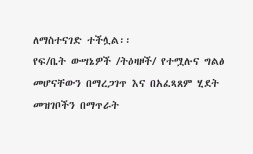ለማስተናገድ ተችሏል፡፡
የፍ/ቤት ውሣኔዎች /ትዕዛዞች/ የተሟሉና ግልፅ መሆናቸውን በማረጋገጥ እና በአፈጻጸም ሂደት
መዝገቦችን በማጥራት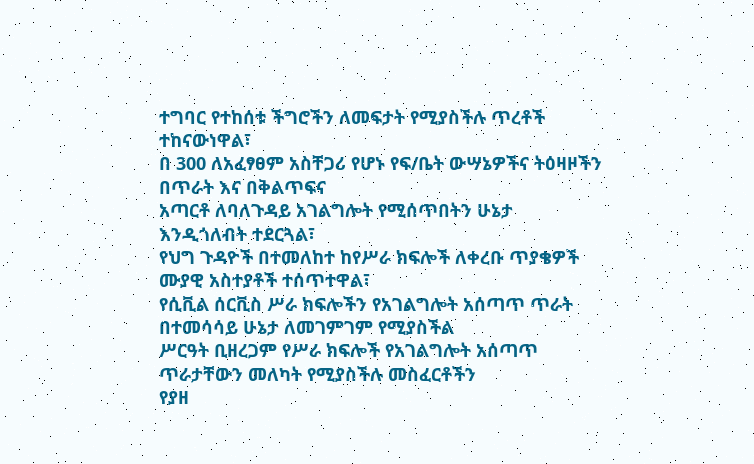ተግባር የተከሰቱ ችግሮችን ለመፍታት የሚያስችሉ ጥረቶች
ተከናውነዋል፣
በ 300 ለአፈፃፀም አስቸጋሪ የሆኑ የፍ/ቤት ውሣኔዎችና ትዕዛዞችን በጥራት እና በቅልጥፍና
አጣርቶ ለባለጉዳይ አገልግሎት የሚሰጥበትን ሁኔታ እንዲጎለብት ተደርጓል፣
የህግ ጉዳዮች በተመለከተ ከየሥራ ክፍሎች ለቀረቡ ጥያቄዎች ሙያዊ አስተያቶች ተሰጥተዋል፣
የሲቪል ሰርቪስ ሥራ ክፍሎችን የአገልግሎት አሰጣጥ ጥራት በተመሳሳይ ሁኔታ ለመገምገም የሚያስችል
ሥርዓት ቢዘረጋም የሥራ ክፍሎች የአገልግሎት አሰጣጥ ጥራታቸውን መለካት የሚያስችሉ መስፈርቶችን
የያዘ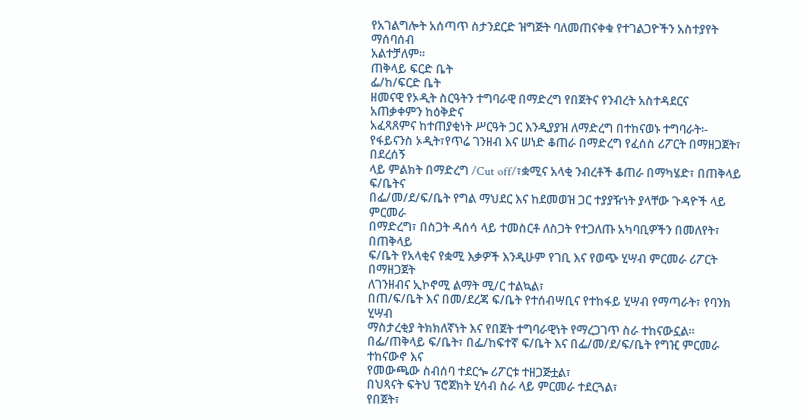የአገልግሎት አሰጣጥ ስታንደርድ ዝግጅት ባለመጠናቀቁ የተገልጋዮችን አስተያየት ማሰባሰብ
አልተቻለም፡፡
ጠቅላይ ፍርድ ቤት
ፌ/ከ/ፍርድ ቤት
ዘመናዊ የኦዲት ስርዓትን ተግባራዊ በማድረግ የበጀትና የንብረት አስተዳደርና አጠቃቀምን ከዕቅድና
አፈጻጸምና ከተጠያቂነት ሥርዓት ጋር እንዲያያዝ ለማድረግ በተከናወኑ ተግባራት፡-
የፋይናንስ ኦዲት፣የጥሬ ገንዘብ እና ሠነድ ቆጠራ በማድረግ የፈሰስ ሪፖርት በማዘጋጀት፣ በደረሰኝ
ላይ ምልክት በማድረግ /Cut off/፣ቋሚና አላቂ ንብረቶች ቆጠራ በማካሄድ፣ በጠቅላይ ፍ/ቤትና
በፌ/መ/ደ/ፍ/ቤት የግል ማህደር እና ከደመወዝ ጋር ተያያዥነት ያላቸው ጉዳዮች ላይ ምርመራ
በማድረግ፣ በስጋት ዳሰሳ ላይ ተመስርቶ ለስጋት የተጋለጡ አካባቢዎችን በመለየት፣ በጠቅላይ
ፍ/ቤት የአላቂና የቋሚ እቃዎች እንዲሁም የገቢ እና የወጭ ሂሣብ ምርመራ ሪፖርት በማዘጋጀት
ለገንዘብና ኢኮኖሚ ልማት ሚ/ር ተልኳል፣
በጠ/ፍ/ቤት እና በመ/ደረጃ ፍ/ቤት የተሰብሣቢና የተከፋይ ሂሣብ የማጣራት፣ የባንክ ሂሣብ
ማስታረቂያ ትክክለኛነት እና የበጀት ተግባራዊነት የማረጋገጥ ስራ ተከናውኗል፡፡
በፌ/ጠቅላይ ፍ/ቤት፣ በፌ/ከፍተኛ ፍ/ቤት እና በፌ/መ/ደ/ፍ/ቤት የግዢ ምርመራ ተከናውኖ እና
የመውጫው ስብሰባ ተደርጐ ሪፖርቱ ተዘጋጅቷል፣
በህጻናት ፍትህ ፕሮጀክት ሂሳብ ስራ ላይ ምርመራ ተደርጓል፣
የበጀት፣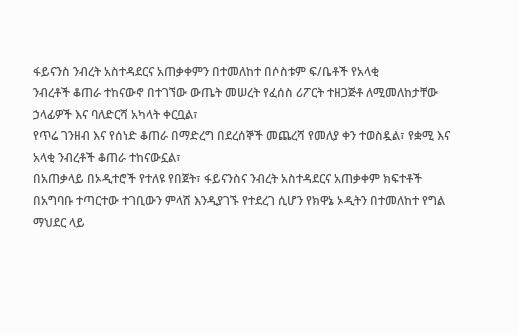ፋይናንስ ንብረት አስተዳደርና አጠቃቀምን በተመለከተ በሶስቱም ፍ/ቤቶች የአላቂ
ንብረቶች ቆጠራ ተከናውኖ በተገኘው ውጤት መሠረት የፈሰስ ሪፖርት ተዘጋጅቶ ለሚመለከታቸው
ኃላፊዎች እና ባለድርሻ አካላት ቀርቧል፣
የጥሬ ገንዘብ እና የሰነድ ቆጠራ በማድረግ በደረሰኞች መጨረሻ የመለያ ቀን ተወስዷል፣ የቋሚ እና
አላቂ ንብረቶች ቆጠራ ተከናውኗል፣
በአጠቃላይ በኦዲተሮች የተለዩ የበጀት፣ ፋይናንስና ንብረት አስተዳደርና አጠቃቀም ክፍተቶች
በአግባቡ ተጣርተው ተገቢውን ምላሽ እንዲያገኙ የተደረገ ሲሆን የክዋኔ ኦዲትን በተመለከተ የግል
ማህደር ላይ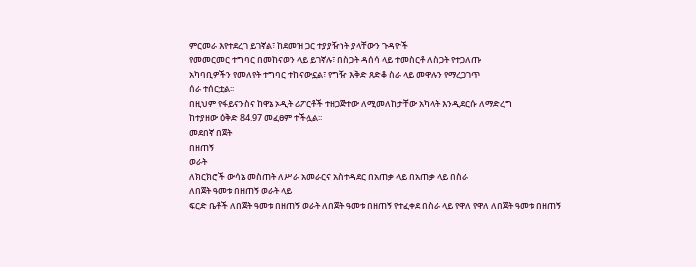ምርመራ እየተደረገ ይገኛል፣ ከደመዝ ጋር ተያያዥነት ያላቸውን ጉዳዮች
የመመርመር ተግባር በመከናወን ላይ ይገኛሉ፣ በስጋት ዳሰሳ ላይ ተመስርቶ ለስጋት የተጋለጡ
አካባቢዎችን የመለየት ተግባር ተከናውኗል፣ የግዥ እቅድ ጸድቆ ስራ ላይ መዋሉን የማረጋገጥ
ሰራ ተሰርቷል፡፡
በዚህም የፋይናንስና ከዋኔ ኦዲት ሪፖርቶች ተዘጋጅተው ለሚመለከታቸው አካላት እንዲደርሱ ለማድረግ
ከተያዘው ዕቅድ 84.97 መፈፀም ተችሏል፡፡
መደበኛ በጀት
በዘጠኝ
ወራት
ለክርክሮች ውሳኔ መስጠት ለሥራ አመራርና አስተዳደር በአጠቃ ላይ በአጠቃ ላይ በስራ
ለበጀት ዓመቱ በዘጠኝ ወራት ላይ
ፍርድ ቤቶች ለበጀት ዓመቱ በዘጠኝ ወራት ለበጀት ዓመቱ በዘጠኝ የተፈቀደ በስራ ላይ የዋለ የዋለ ለበጀት ዓመቱ በዘጠኝ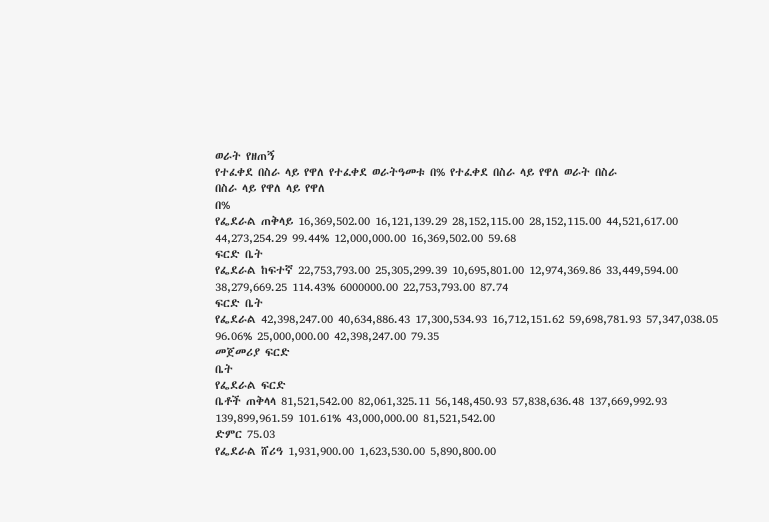ወራት የዘጠኝ
የተፈቀደ በስራ ላይ የዋለ የተፈቀደ ወራትዓመቱ በ% የተፈቀደ በስራ ላይ የዋለ ወራት በስራ
በስራ ላይ የዋለ ላይ የዋለ
በ%
የፌደራል ጠቅላይ 16,369,502.00 16,121,139.29 28,152,115.00 28,152,115.00 44,521,617.00 44,273,254.29 99.44% 12,000,000.00 16,369,502.00 59.68
ፍርድ ቤት
የፌደራል ከፍተኛ 22,753,793.00 25,305,299.39 10,695,801.00 12,974,369.86 33,449,594.00 38,279,669.25 114.43% 6000000.00 22,753,793.00 87.74
ፍርድ ቤት
የፌደራል 42,398,247.00 40,634,886.43 17,300,534.93 16,712,151.62 59,698,781.93 57,347,038.05 96.06% 25,000,000.00 42,398,247.00 79.35
መጀመሪያ ፍርድ
ቤት
የፌደራል ፍርድ
ቤቶች ጠቅላላ 81,521,542.00 82,061,325.11 56,148,450.93 57,838,636.48 137,669,992.93 139,899,961.59 101.61% 43,000,000.00 81,521,542.00
ድምር 75.03
የፌደራል ሸሪዓ 1,931,900.00 1,623,530.00 5,890,800.00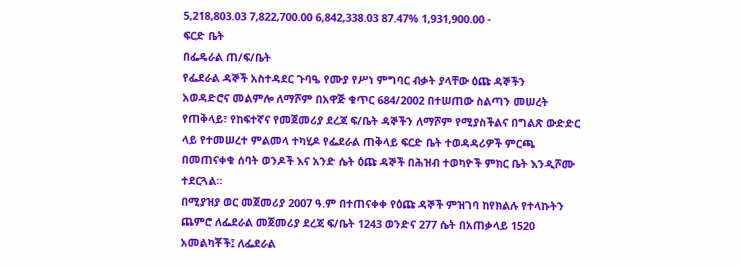5,218,803.03 7,822,700.00 6,842,338.03 87.47% 1,931,900.00 -
ፍርድ ቤት
በፌዴራል ጠ/ፍ/ቤት
የፌደራል ዳኞች አስተዳደር ጉባዔ የሙያ የሥነ ምግባር ብቃት ያላቸው ዕጩ ዳኞችን
አወዳድሮና መልምሎ ለማሾም በአዋጅ ቁጥር 684/2002 በተሠጠው ስልጣን መሠረት
የጠቅላይ፣ የከፍተኛና የመጀመሪያ ደረጃ ፍ/ቤት ዳኞችን ለማሾም የሚያስችልና በግልጽ ውድድር
ላይ የተመሠረተ ምልመላ ተካሂዶ የፌደራል ጠቅላይ ፍርድ ቤት ተወዳዳሪዎች ምርጫ
በመጠናቀቁ ሰባት ወንዶች እና አንድ ሴት ዕጩ ዳኞች በሕዝብ ተወካዮች ምክር ቤት እንዲሾሙ
ተደርጓል፡፡
በሚያዝያ ወር መጀመሪያ 2007 ዓ.ም በተጠናቀቀ የዕጩ ዳኞች ምዝገባ ከየክልሉ የተላኩትን
ጨምሮ ለፌደራል መጀመሪያ ደረጃ ፍ/ቤት 1243 ወንድና 277 ሴት በአጠቃላይ 1520
አመልካቾች፤ ለፌደራል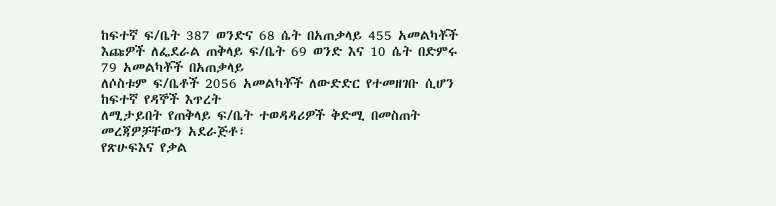ከፍተኛ ፍ/ቤት 387 ወንድና 68 ሴት በአጠቃላይ 455 አመልካቾች
እጩዎች ለፌደራል ጠቅላይ ፍ/ቤት 69 ወንድ እና 10 ሴት በድምሩ 79 አመልካቾች በአጠቃላይ
ለሶስቱም ፍ/ቤቶች 2056 አመልካቾች ለውድድር የተመዘገቡ ሲሆን ከፍተኛ የዳኞች እጥረት
ለሚታይበት የጠቅላይ ፍ/ቤት ተወዳዳሪዎች ቅድሚ በመስጠት መረጃዎቻቸውን አደራጅቶ፣
የጽሁፍእና የቃል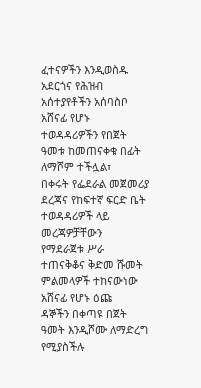ፈተናዎችን እንዲወስዱ አደርጎና የሕዝብ አሰተያየቶችን አሰባስቦ አሸናፊ የሆኑ
ተወዳዳሪዎችን የበጀት ዓመቱ ከመጠናቀቁ በፊት ለማሾም ተችሏል፣
በቀሩት የፌደራል መጀመሪያ ደረጃና የከፍተኛ ፍርድ ቤት ተወዳዳሪዎች ላይ መረጃዎቻቸውን
የማደራጀቱ ሥራ ተጠናቅቆና ቅድመ ሹመት ምልመላዎች ተከናውነው አሸናፊ የሆኑ ዕጩ
ዳኞችን በቀጣዩ በጀት ዓመት እንዲሾሙ ለማድረግ የሚያስችሉ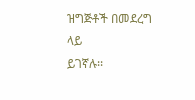ዝግጅቶች በመደረግ ላይ
ይገኛሉ፡፡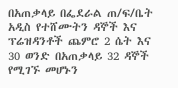በአጠቃላይ በፌደራል ጠ/ፍ/ቤት አዲስ የተሸሙትን ዳኞች እና ፕሬዝዳንቶች ጨምሮ 2 ሴት እና
30 ወንድ በአጠቃላይ 32 ዳኞች የሚገኙ መሆኑን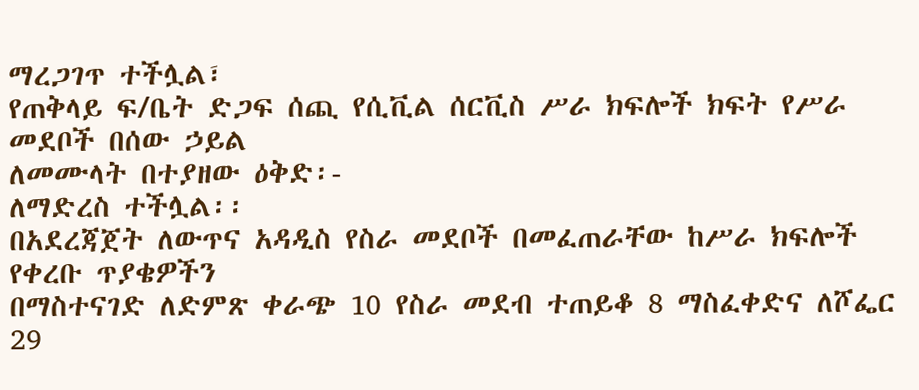ማረጋገጥ ተችሏል፣
የጠቅላይ ፍ/ቤት ድጋፍ ሰጪ የሲቪል ሰርቪስ ሥራ ክፍሎች ክፍት የሥራ መደቦች በሰው ኃይል
ለመሙላት በተያዘው ዕቅድ፡-
ለማድረስ ተችሏል፡፡
በአደረጃጀት ለውጥና አዳዲስ የስራ መደቦች በመፈጠራቸው ከሥራ ክፍሎች የቀረቡ ጥያቄዎችን
በማስተናገድ ለድምጽ ቀራጭ 10 የስራ መደብ ተጠይቆ 8 ማስፈቀድና ለሾፌር 29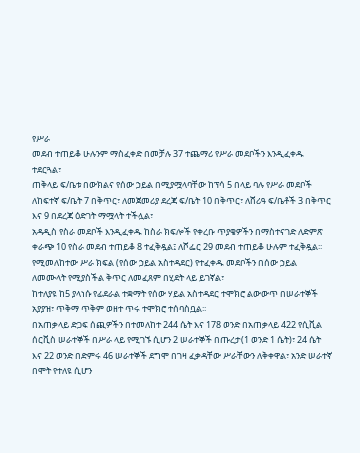የሥራ
መደብ ተጠይቆ ሁሉንም ማስፈቀድ በመቻሉ 37 ተጨማሪ የሥራ መደቦችን እንዲፈቀዱ
ተደርጓል፣
ጠቅላይ ፍ/ቤቱ በውክልና የሰው ኃይል በሚያሟላባቸው ከፕሳ 5 በላይ ባሉ የሥራ መደቦች
ለከፍተኛ ፍ/ቤት 7 በቅጥር፣ ለመጀመሪያ ደረጃ ፍ/ቤት 10 በቅጥር፣ ለሸሪዓ ፍ/ቤቶች 3 በቅጥር
እና 9 በደረጃ ዕድገት ማሟላት ተችሏል፣
አዳዲስ የስራ መደቦች እንዲፈቀዱ ከስራ ክፍሎች የቀረቡ ጥያቄዎችን በማስተናገድ ለድምጽ
ቀራጭ 10 የስራ መደብ ተጠይቆ 8 ተፈቅዷል፤ ለሾፌር 29 መደብ ተጠይቆ ሁሉም ተፈቅዷል፡፡
የሚመለከተው ሥራ ክፍል (የሰው ኃይል አስተዳደር) የተፈቀዱ መደቦችን በሰው ኃይል
ለመሙላት የሚያስችል ቅጥር ለመፈጸም በሂደት ላይ ይገኛል፣
ከተለያዩ ከ5 ያላነሱ የፊደራል ተቋማት የሰው ሃይል አስተዳደር ተሞክሮ ልውውጥ በሠራተኞች
አያያዝ፣ ጥቅማ ጥቅም ወዘተ ጥሩ ተሞክሮ ተሰባስቧል፡፡
በአጠቃላይ ድጋፍ ሰጪዎችን በተመለከተ 244 ሴት እና 178 ወንድ በአጠቃላይ 422 የሲቪል
ሰርቪስ ሠራተኞች በሥራ ላይ የሚገኙ ሲሆን 2 ሠራተኞች በጡረታ(1 ወንድ 1 ሴት)፣ 24 ሴት
እና 22 ወንድ በድምሩ 46 ሠራተኞች ደግሞ በገዛ ፈቃዳቸው ሥራቸውን ለቅቀዋል፣ አንድ ሠራተኛ
በሞት የተለዩ ሲሆን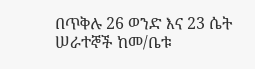በጥቅሉ 26 ወንድ እና 23 ሴት ሠራተኞች ከመ/ቤቱ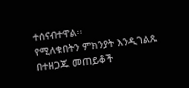ተሰናብተዋል፡፡
የሚለቁበትን ምክንያት እንዲገልጹ በተዘጋጁ መጠይቆች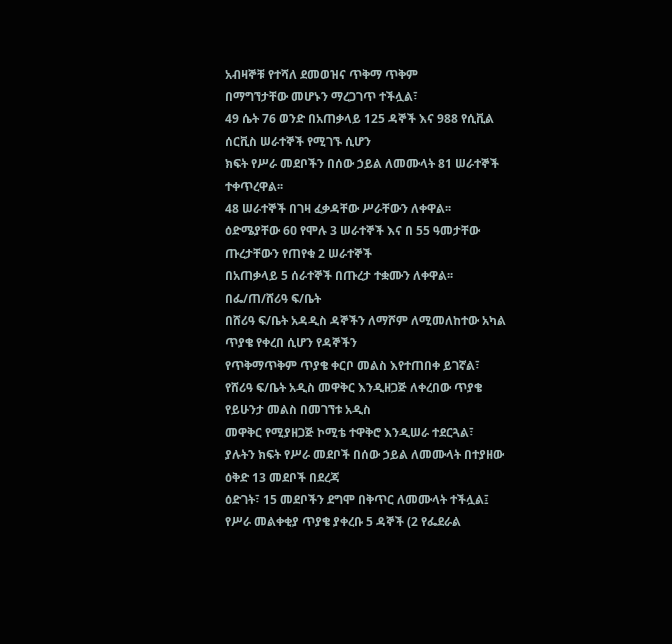አብዛኞቹ የተሻለ ደመወዝና ጥቅማ ጥቅም
በማግኘታቸው መሆኑን ማረጋገጥ ተችሏል፣
49 ሴት 76 ወንድ በአጠቃላይ 125 ዳኞች እና 988 የሲቪል ሰርቪስ ሠራተኞች የሚገኙ ሲሆን
ክፍት የሥራ መደቦችን በሰው ኃይል ለመሙላት 81 ሠራተኞች ተቀጥረዋል፡፡
48 ሠራተኞች በገዛ ፈቃዳቸው ሥራቸውን ለቀዋል፡፡
ዕድሜያቸው 6ዐ የሞሉ 3 ሠራተኞች እና በ 55 ዓመታቸው ጡረታቸውን የጠየቁ 2 ሠራተኞች
በአጠቃላይ 5 ሰራተኞች በጡረታ ተቋሙን ለቀዋል፡፡
በፌ/ጠ/ሸሪዓ ፍ/ቤት
በሸሪዓ ፍ/ቤት አዳዲስ ዳኞችን ለማሾም ለሚመለከተው አካል ጥያቄ የቀረበ ሲሆን የዳኞችን
የጥቅማጥቅም ጥያቄ ቀርቦ መልስ እየተጠበቀ ይገኛል፣
የሸሪዓ ፍ/ቤት አዲስ መዋቅር እንዲዘጋጅ ለቀረበው ጥያቄ የይሁንታ መልስ በመገኘቱ አዲስ
መዋቅር የሚያዘጋጅ ኮሚቴ ተዋቅሮ እንዲሠራ ተደርጓል፣
ያሉትን ክፍት የሥራ መደቦች በሰው ኃይል ለመሙላት በተያዘው ዕቅድ 13 መደቦች በደረጃ
ዕድገት፣ 15 መደቦችን ደግሞ በቅጥር ለመሙላት ተችሏል፤
የሥራ መልቀቂያ ጥያቄ ያቀረቡ 5 ዳኞች (2 የፌደራል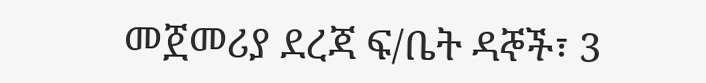መጀመሪያ ደረጃ ፍ/ቤት ዳኞች፣ 3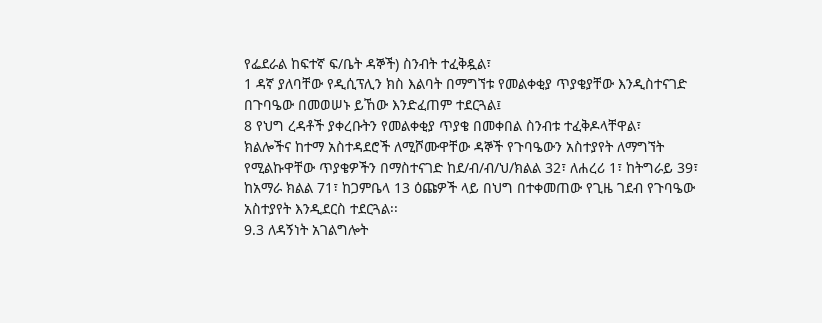የፌደራል ከፍተኛ ፍ/ቤት ዳኞች) ስንብት ተፈቅዷል፣
1 ዳኛ ያለባቸው የዲሲፕሊን ክስ እልባት በማግኘቱ የመልቀቂያ ጥያቄያቸው እንዲስተናገድ
በጉባዔው በመወሠኑ ይኸው እንድፈጠም ተደርጓል፤
8 የህግ ረዳቶች ያቀረቡትን የመልቀቂያ ጥያቄ በመቀበል ስንብቱ ተፈቅዶላቸዋል፣
ክልሎችና ከተማ አስተዳደሮች ለሚሾሙዋቸው ዳኞች የጉባዔውን አስተያየት ለማግኘት
የሚልኩዋቸው ጥያቄዎችን በማስተናገድ ከደ/ብ/ብ/ህ/ክልል 32፣ ለሐረሪ 1፣ ከትግራይ 39፣
ከአማራ ክልል 71፣ ከጋምቤላ 13 ዕጩዎች ላይ በህግ በተቀመጠው የጊዜ ገደብ የጉባዔው
አስተያየት እንዲደርስ ተደርጓል፡፡
9.3 ለዳኝነት አገልግሎት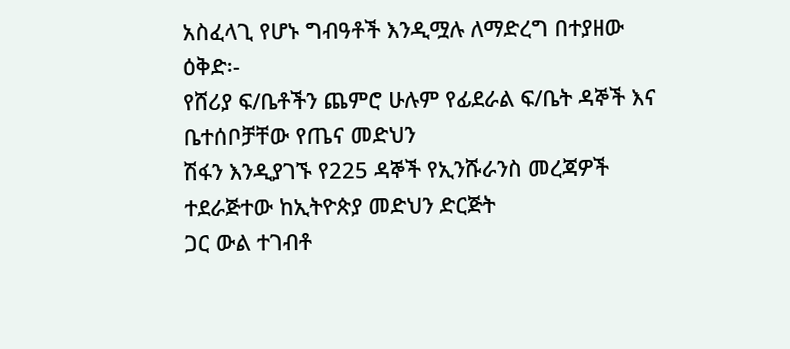አስፈላጊ የሆኑ ግብዓቶች እንዲሟሉ ለማድረግ በተያዘው ዕቅድ፡-
የሸሪያ ፍ/ቤቶችን ጨምሮ ሁሉም የፊደራል ፍ/ቤት ዳኞች እና ቤተሰቦቻቸው የጤና መድህን
ሽፋን እንዲያገኙ የ225 ዳኞች የኢንሹራንስ መረጃዎች ተደራጅተው ከኢትዮጵያ መድህን ድርጅት
ጋር ውል ተገብቶ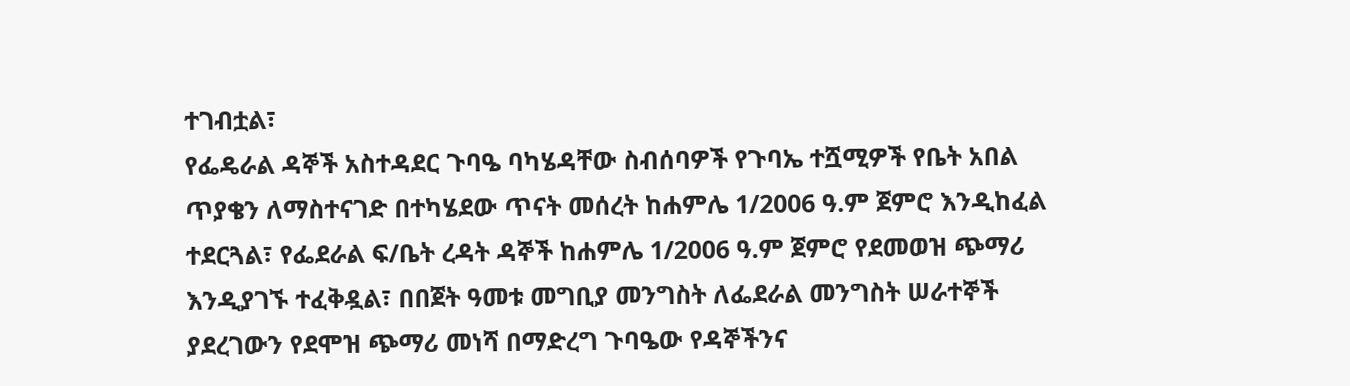ተገብቷል፣
የፌዴራል ዳኞች አስተዳደር ጉባዔ ባካሄዳቸው ስብሰባዎች የጉባኤ ተሿሚዎች የቤት አበል
ጥያቄን ለማስተናገድ በተካሄደው ጥናት መሰረት ከሐምሌ 1/2006 ዓ.ም ጀምሮ እንዲከፈል
ተደርጓል፣ የፌደራል ፍ/ቤት ረዳት ዳኞች ከሐምሌ 1/2006 ዓ.ም ጀምሮ የደመወዝ ጭማሪ
እንዲያገኙ ተፈቅዷል፣ በበጀት ዓመቱ መግቢያ መንግስት ለፌደራል መንግስት ሠራተኞች
ያደረገውን የደሞዝ ጭማሪ መነሻ በማድረግ ጉባዔው የዳኞችንና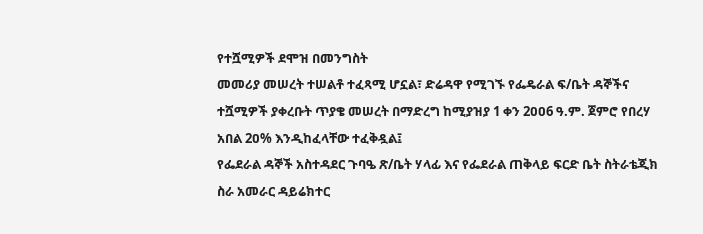የተሿሚዎች ደሞዝ በመንግስት
መመሪያ መሠረት ተሠልቶ ተፈጻሚ ሆኗል፣ ድሬዳዋ የሚገኙ የፌዴራል ፍ/ቤት ዳኞችና
ተሿሚዎች ያቀረቡት ጥያቄ መሠረት በማድረግ ከሚያዝያ 1 ቀን 2ዐዐ6 ዓ.ም. ጀምሮ የበረሃ
አበል 2ዐ% እንዲከፈላቸው ተፈቅዷል፤
የፌደራል ዳኞች አስተዳደር ጉባዔ ጽ/ቤት ሃላፊ እና የፌደራል ጠቅላይ ፍርድ ቤት ስትራቴጂክ
ስራ አመራር ዳይሬክተር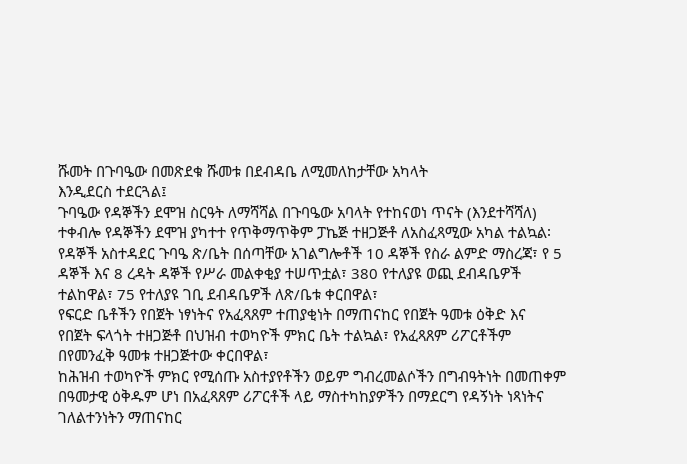ሹመት በጉባዔው በመጽደቁ ሹመቱ በደብዳቤ ለሚመለከታቸው አካላት
እንዲደርስ ተደርጓል፤
ጉባዔው የዳኞችን ደሞዝ ስርዓት ለማሻሻል በጉባዔው አባላት የተከናወነ ጥናት (እንደተሻሻለ)
ተቀብሎ የዳኞችን ደሞዝ ያካተተ የጥቅማጥቅም ፓኬጅ ተዘጋጅቶ ለአስፈጻሚው አካል ተልኳል፡
የዳኞች አስተዳደር ጉባዔ ጽ/ቤት በሰጣቸው አገልግሎቶች 10 ዳኞች የስራ ልምድ ማስረጃ፣ የ 5
ዳኞች እና 8 ረዳት ዳኞች የሥራ መልቀቂያ ተሠጥቷል፣ 380 የተለያዩ ወጪ ደብዳቤዎች
ተልከዋል፣ 75 የተለያዩ ገቢ ደብዳቤዎች ለጽ/ቤቱ ቀርበዋል፣
የፍርድ ቤቶችን የበጀት ነፃነትና የአፈጻጸም ተጠያቂነት በማጠናከር የበጀት ዓመቱ ዕቅድ እና
የበጀት ፍላጎት ተዘጋጅቶ በህዝብ ተወካዮች ምክር ቤት ተልኳል፣ የአፈጻጸም ሪፖርቶችም
በየመንፈቅ ዓመቱ ተዘጋጅተው ቀርበዋል፣
ከሕዝብ ተወካዮች ምክር የሚሰጡ አስተያየቶችን ወይም ግብረመልሶችን በግብዓትነት በመጠቀም
በዓመታዊ ዕቅዱም ሆነ በአፈጻጸም ሪፖርቶች ላይ ማስተካከያዎችን በማደርግ የዳኝነት ነጻነትና
ገለልተንነትን ማጠናከር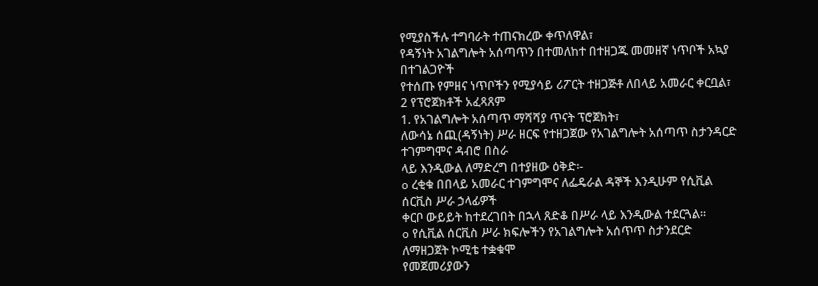የሚያስችሉ ተግባራት ተጠናክረው ቀጥለዋል፣
የዳኝነት አገልግሎት አሰጣጥን በተመለከተ በተዘጋጁ መመዘኛ ነጥቦች አኳያ በተገልጋዮች
የተሰጡ የምዘና ነጥቦችን የሚያሳይ ሪፖርት ተዘጋጅቶ ለበላይ አመራር ቀርቧል፣
2 የፕሮጀክቶች አፈጻጸም
1. የአገልግሎት አሰጣጥ ማሻሻያ ጥናት ፕሮጀክት፣
ለውሳኔ ሰጪ(ዳኝነት) ሥራ ዘርፍ የተዘጋጀው የአገልግሎት አሰጣጥ ስታንዳርድ ተገምግሞና ዳብሮ በስራ
ላይ እንዲውል ለማድረግ በተያዘው ዕቅድ፡-
o ረቂቁ በበላይ አመራር ተገምግሞና ለፌዴራል ዳኞች እንዲሁም የሲቪል ሰርቪስ ሥራ ኃላፊዎች
ቀርቦ ውይይት ከተደረገበት በኋላ ጸድቆ በሥራ ላይ እንዲውል ተደርጓል፡፡
o የሲቪል ሰርቪስ ሥራ ክፍሎችን የአገልግሎት አሰጥጥ ስታንደርድ ለማዘጋጀት ኮሚቴ ተቋቁሞ
የመጀመሪያውን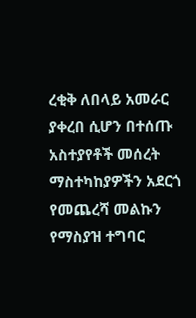ረቂቅ ለበላይ አመራር ያቀረበ ሲሆን በተሰጡ አስተያየቶች መሰረት
ማስተካከያዎችን አደርጎ የመጨረሻ መልኩን የማስያዝ ተግባር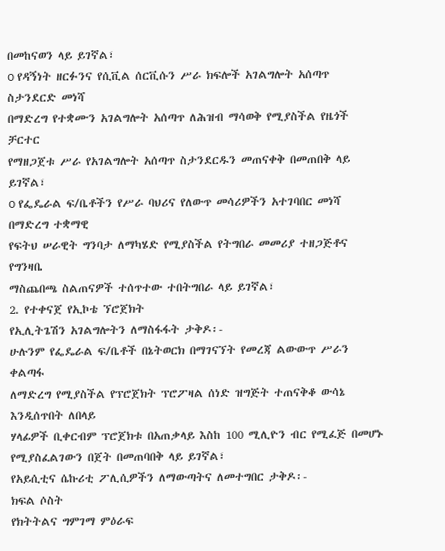በመከናወን ላይ ይገኛል፣
o የዳኝነት ዘርፉንና የሲቪል ሰርቪሱን ሥራ ክፍሎች አገልግሎት አሰጣጥ ስታንደርድ መነሻ
በማድረግ የተቋሙን አገልግሎት አሰጣጥ ለሕዝብ ማሳወቅ የሚያስችል የዜጎች ቻርተር
የማዘጋጀቱ ሥራ የአገልግሎት አሰጣጥ ስታንደርዱን መጠናቀቅ በመጠበቅ ላይ ይገኛል፣
o የፌዴራል ፍ/ቤቶችን የሥራ ባህሪና የለውጥ መሳሪዎችን አተገባበር መነሻ በማድረግ ተቋማዊ
የፍትህ ሠራዊት ግንባታ ለማካሄድ የሚያስችል የትግበራ መመሪያ ተዘጋጅቶና የግንዛቤ
ማስጨበጫ ስልጠናዎች ተሰጥተው ተበትግበራ ላይ ይገኛል፣
2. የተቀናጀ የኢኮቴ ኘሮጀክት
የኢሊትጌሽን አገልግሎትን ለማስፋፋት ታቅዶ፡-
ሁሉንም የፌዴራል ፍ/ቤቶች በኔትወርክ በማገናኘት የመረጃ ልውውጥ ሥራን ቀልጣፋ
ለማድረግ የሚያስችል የፕሮጀክት ፕሮፖዛል ሰነድ ዝግጅት ተጠናቅቆ ውሳኔ እንዲሰጥበት ለበላይ
ሃላፊዎች ቢቀርብም ፕሮጀክቱ በአጠቃላይ እስከ 100 ሚሊዮን ብር የሚፈጅ በመሆኑ
የሚያስፈልገውን በጀት በመጠባበቅ ላይ ይገኛል፣
የአይሲቲና ሴኩሪቲ ፖሊሲዎችን ለማውጣትና ለመተግበር ታቅዶ፡-
ክፍል ሶስት
የክትትልና ግምገማ ምዕራፍ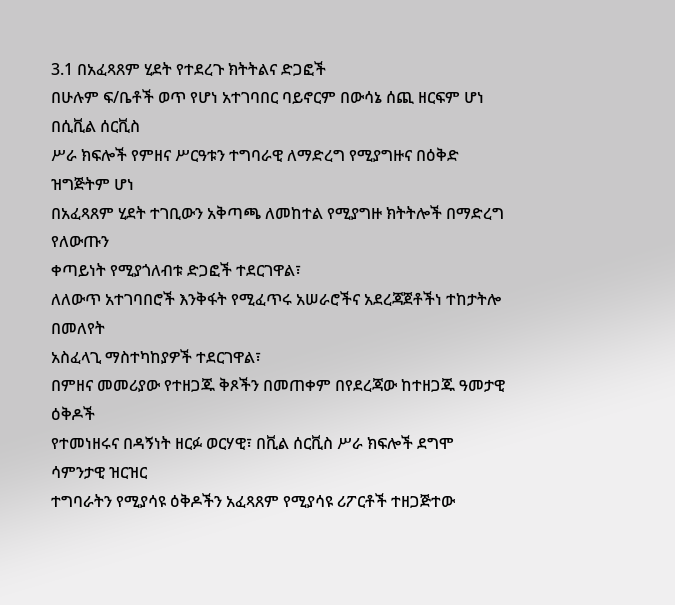3.1 በአፈጻጸም ሂደት የተደረጉ ክትትልና ድጋፎች
በሁሉም ፍ/ቤቶች ወጥ የሆነ አተገባበር ባይኖርም በውሳኔ ሰጪ ዘርፍም ሆነ በሲቪል ሰርቪስ
ሥራ ክፍሎች የምዘና ሥርዓቱን ተግባራዊ ለማድረግ የሚያግዙና በዕቅድ ዝግጅትም ሆነ
በአፈጻጸም ሂደት ተገቢውን አቅጣጫ ለመከተል የሚያግዙ ክትትሎች በማድረግ የለውጡን
ቀጣይነት የሚያጎለብቱ ድጋፎች ተደርገዋል፣
ለለውጥ አተገባበሮች እንቅፋት የሚፈጥሩ አሠራሮችና አደረጃጀቶችነ ተከታትሎ በመለየት
አስፈላጊ ማስተካከያዎች ተደርገዋል፣
በምዘና መመሪያው የተዘጋጁ ቅጾችን በመጠቀም በየደረጃው ከተዘጋጁ ዓመታዊ ዕቅዶች
የተመነዘሩና በዳኝነት ዘርፉ ወርሃዊ፣ በቪል ሰርቪስ ሥራ ክፍሎች ደግሞ ሳምንታዊ ዝርዝር
ተግባራትን የሚያሳዩ ዕቅዶችን አፈጻጸም የሚያሳዩ ሪፖርቶች ተዘጋጅተው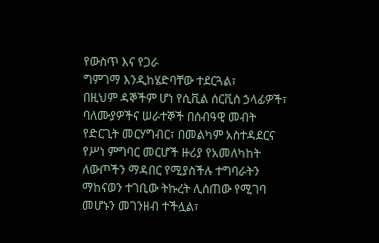የውስጥ እና የጋራ
ግምገማ እንዲከሄድባቸው ተደርጓል፣
በዚህም ዳኞችም ሆነ የሲቪል ሰርቪስ ኃላፊዎች፣ ባለሙያዎችና ሠራተኞች በሰብዓዊ መብት
የድርጊት መርሃግብር፣ በመልካም አስተዳደርና የሥነ ምግባር መርሆች ዙሪያ የአመለካከት
ለውጦችን ማዳበር የሚያስችሉ ተግባራትን ማከናወን ተገቢው ትኩረት ሊሰጠው የሚገባ
መሆኑን መገንዘብ ተችሏል፣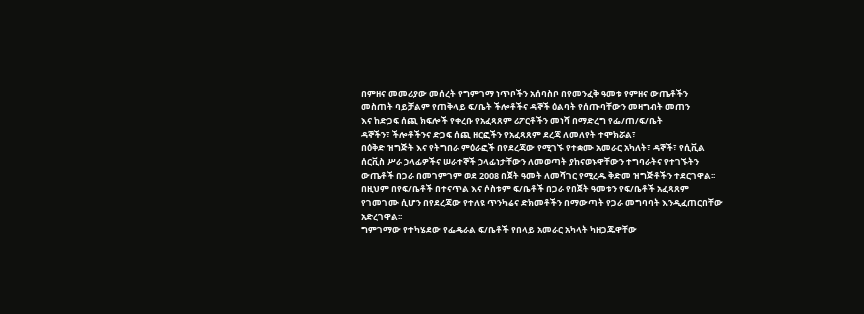በምዘና መመሪያው መሰረት የግምገማ ነጥቦችን አሰባስቦ በየመንፈቅ ዓመቱ የምዘና ውጤቶችን
መስጠት ባይቻልም የጠቅላይ ፍ/ቤት ችሎቶችና ዳኞች ዕልባት የሰጡባቸውን መዛግብት መጠን
እና ከድጋፍ ሰጪ ክፍሎች የቀረቡ የአፈጻጸም ሪፖርቶችን መነሻ በማድረግ የፌ/ጠ/ፍ/ቤት
ዳኞችን፣ ችሎቶችንና ድጋፍ ሰጪ ዘርፎችን የአፈጻጸም ደረጃ ለመለየት ተሞክሯል፣
በዕቅድ ዝግጅት እና የትግበራ ምዕራፎች በየደረጃው የሚገኙ የተቋሙ አመራር አካለት፣ ዳኞች፣ የሲቪል
ሰርቪስ ሥራ ኃላፊዎችና ሠራተኞች ኃላፊነታቸውን ለመወጣት ያከናወኑዋቸውን ተግባራትና የተገኙትን
ውጤቶች በጋራ በመገምገም ወደ 2008 በጀት ዓመት ለመሻገር የሚረዱ ቅድመ ዝግጅቶችን ተደርገዋል፡፡
በዚህም በየፍ/ቤቶች በተናጥል እና ሶስቱም ፍ/ቤቶች በጋራ የበጀት ዓመቱን የፍ/ቤቶች አፈጻጸም
የገመገሙ ሲሆን በየደረጃው የተለዩ ጥንካሬና ድክመቶችን በማውጣት የጋራ መግባባት እንዲፈጠርበቸው
አድረገዋል፡፡
ግምገማው የተካሄደው የፌዴራል ፍ/ቤቶች የበላይ አመራር አካላት ካዘጋጁዋቸው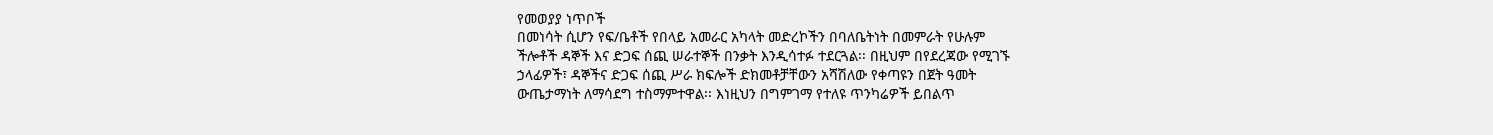የመወያያ ነጥቦች
በመነሳት ሲሆን የፍ/ቤቶች የበላይ አመራር አካላት መድረኮችን በባለቤትነት በመምራት የሁሉም
ችሎቶች ዳኞች እና ድጋፍ ሰጪ ሠራተኞች በንቃት እንዲሳተፉ ተደርጓል፡፡ በዚህም በየደረጃው የሚገኙ
ኃላፊዎች፣ ዳኞችና ድጋፍ ሰጪ ሥራ ክፍሎች ድክመቶቻቸውን አሻሽለው የቀጣዩን በጀት ዓመት
ውጤታማነት ለማሳደግ ተስማምተዋል፡፡ እነዚህን በግምገማ የተለዩ ጥንካሬዎች ይበልጥ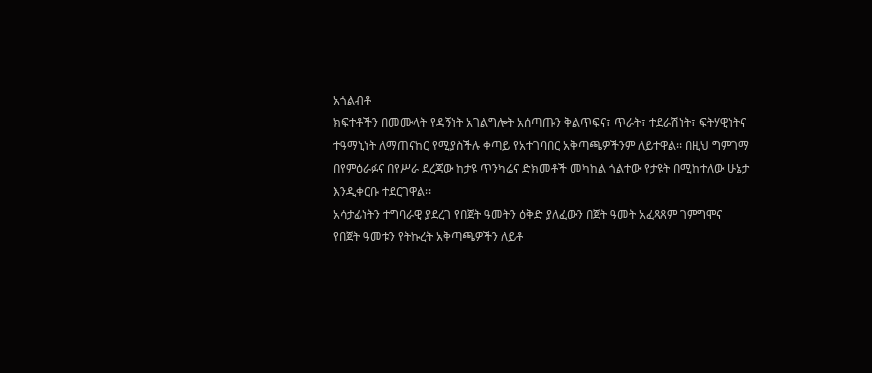አጎልብቶ
ክፍተቶችን በመሙላት የዳኝነት አገልግሎት አሰጣጡን ቅልጥፍና፣ ጥራት፣ ተደራሽነት፣ ፍትሃዊነትና
ተዓማኒነት ለማጠናከር የሚያስችሉ ቀጣይ የአተገባበር አቅጣጫዎችንም ለይተዋል፡፡ በዚህ ግምገማ
በየምዕራፉና በየሥራ ደረጃው ከታዩ ጥንካሬና ድክመቶች መካከል ጎልተው የታዩት በሚከተለው ሁኔታ
እንዲቀርቡ ተደርገዋል፡፡
አሳታፊነትን ተግባራዊ ያደረገ የበጀት ዓመትን ዕቅድ ያለፈውን በጀት ዓመት አፈጻጸም ገምግሞና
የበጀት ዓመቱን የትኩረት አቅጣጫዎችን ለይቶ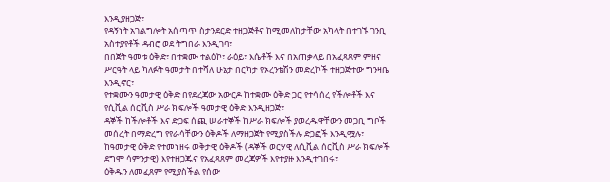እንዲያዘጋጅ፣
የዳኝነት አገልግሎት አሰጣጥ ስታንደርድ ተዘጋጅቶና ከሚመለከታቸው አካላት በተገኙ ገንቢ
አስተያየቶች ዳብሮ ወደ ትግበራ እንዲገባ፣
በበጀት ዓመቱ ዕቅድ፣ በተቋሙ ተልዕኮ፣ ራዕይ፣ እሴቶች እና በአጠቃላይ በአፈጻጸም ምዘና
ሥርዓት ላይ ካለፉት ዓመታት በተሻለ ሁኔታ በርካታ የኦረንቴሽን መድረኮች ተዘጋጅተው ግንዛቤ
እንዲኖር፣
የተቋሙን ዓመታዊ ዕቅድ በየደረጃው አውርዶ ከተቋሙ ዕቅድ ጋር የተሳሰረ የችሎቶች እና
የሲቪል ሰርቪስ ሥራ ክፍሎች ዓመታዊ ዕቅድ እንዲዘጋጅ፣
ዳኞች ከችሎቶች እና ድጋፍ ሰጪ ሠራተኞች ከሥራ ክፍሎች ያወረዱዋቸውን መጋቢ ግቦች
መሰረት በማድረግ የየራሳቸውን ዕቅዶች ለማዘጋጀት የሚያስችሉ ድጋፎች እንዲሟሉ፣
ከዓመታዊ ዕቅድ የተመነዘሩ ወቅታዊ ዕቅዶች (ዳኞች ወርሃዊ ለሲቪል ሰርቪስ ሥራ ክፍሎች
ደግሞ ሳምንታዊ) እየተዘጋጁና የአፈጻጸም መረጃዎች እየተያዙ እንዲተገበሩ፣
ዕቅዱን ለመፈጸም የሚያስችል የሰው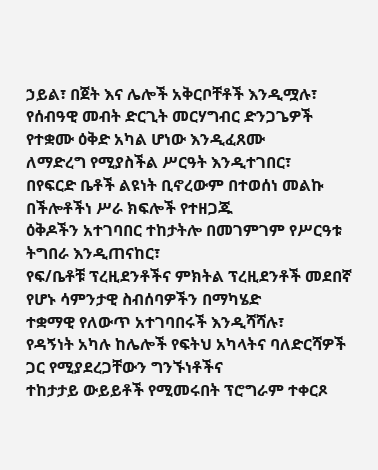ኃይል፣ በጀት እና ሌሎች አቅርቦቸቶች እንዲሟሉ፣
የሰብዓዊ መብት ድርጊት መርሃግብር ድንጋጌዎች የተቋሙ ዕቅድ አካል ሆነው እንዲፈጸሙ
ለማድረግ የሚያስችል ሥርዓት እንዲተገበር፣
በየፍርድ ቤቶች ልዩነት ቢኖረውም በተወሰነ መልኩ በችሎቶችነ ሥራ ክፍሎች የተዘጋጁ
ዕቅዶችን አተገባበር ተከታትሎ በመገምገም የሥርዓቱ ትግበራ እንዲጠናከር፣
የፍ/ቤቶቹ ፕረዚደንቶችና ምክትል ፕረዚደንቶች መደበኛ የሆኑ ሳምንታዊ ስብሰባዎችን በማካሄድ
ተቋማዊ የለውጥ አተገባበሩች እንዲሻሻሉ፣
የዳኝነት አካሉ ከሌሎች የፍትህ አካላትና ባለድርሻዎች ጋር የሚያደረጋቸውን ግንኙነቶችና
ተከታታይ ውይይቶች የሚመሩበት ፕሮግራም ተቀርጾ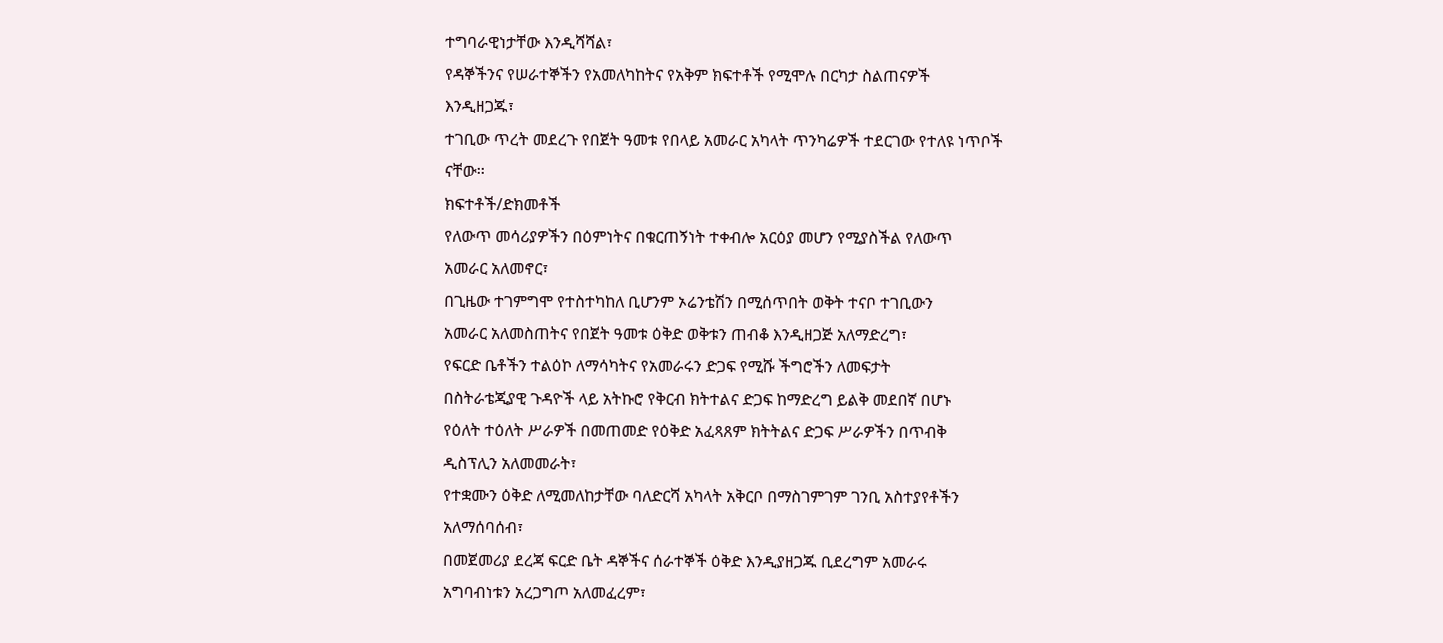ተግባራዊነታቸው እንዲሻሻል፣
የዳኞችንና የሠራተኞችን የአመለካከትና የአቅም ክፍተቶች የሚሞሉ በርካታ ስልጠናዎች
እንዲዘጋጁ፣
ተገቢው ጥረት መደረጉ የበጀት ዓመቱ የበላይ አመራር አካላት ጥንካሬዎች ተደርገው የተለዩ ነጥቦች
ናቸው፡፡
ክፍተቶች/ድክመቶች
የለውጥ መሳሪያዎችን በዕምነትና በቁርጠኝነት ተቀብሎ አርዕያ መሆን የሚያስችል የለውጥ
አመራር አለመኖር፣
በጊዜው ተገምግሞ የተስተካከለ ቢሆንም ኦሬንቴሽን በሚሰጥበት ወቅት ተናቦ ተገቢውን
አመራር አለመስጠትና የበጀት ዓመቱ ዕቅድ ወቅቱን ጠብቆ እንዲዘጋጅ አለማድረግ፣
የፍርድ ቤቶችን ተልዕኮ ለማሳካትና የአመራሩን ድጋፍ የሚሹ ችግሮችን ለመፍታት
በስትራቴጂያዊ ጉዳዮች ላይ አትኩሮ የቅርብ ክትተልና ድጋፍ ከማድረግ ይልቅ መደበኛ በሆኑ
የዕለት ተዕለት ሥራዎች በመጠመድ የዕቅድ አፈጻጸም ክትትልና ድጋፍ ሥራዎችን በጥብቅ
ዲስፕሊን አለመመራት፣
የተቋሙን ዕቅድ ለሚመለከታቸው ባለድርሻ አካላት አቅርቦ በማስገምገም ገንቢ አስተያየቶችን
አለማሰባሰብ፣
በመጀመሪያ ደረጃ ፍርድ ቤት ዳኞችና ሰራተኞች ዕቅድ እንዲያዘጋጁ ቢደረግም አመራሩ
አግባብነቱን አረጋግጦ አለመፈረም፣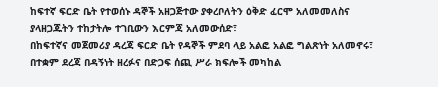ከፍተኛ ፍርድ ቤት የተወሰኑ ዳኞች አዘጋጅተው ያቀረቦለትን ዕቅድ ፈርሞ አለመመለስና
ያላዘጋጁትን ተከታትሎ ተገቢውን እርምጃ አለመውሰድ፣
በከፍተኛና መጀመሪያ ዳረጃ ፍርድ ቤት የዳኞች ምደባ ላይ አልፎ አልፎ ግልጽነት አለመኖሩ፣
በተቋም ደረጃ በዳኝነት ዘረፉና በድጋፍ ሰጪ ሥራ ክፍሎች መካከል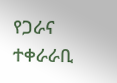የጋራና ተቀራራቢ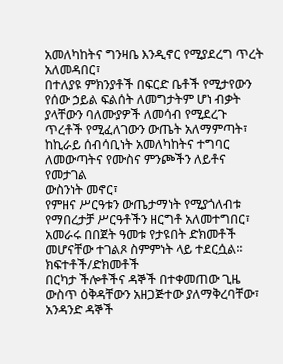አመለካከትና ግንዛቤ እንዲኖር የሚያደረግ ጥረት አለመዳበር፣
በተለያዩ ምክንያቶች በፍርድ ቤቶች የሚታየውን የሰው ኃይል ፍልሰት ለመግታትም ሆነ ብቃት
ያላቸውን ባለሙያዎች ለመሳብ የሚደረጉ ጥረቶች የሚፈለገውን ውጤት አለማምጣት፣
ከኪራይ ሰብሳቢነት አመለካከትና ተግባር ለመውጣትና የሙስና ምንጮችን ለይቶና የመታገል
ውስንነት መኖር፣
የምዘና ሥርዓቱን ውጤታማነት የሚያጎለብቱ የማበረታቻ ሥርዓቶችን ዘርግቶ አለመተግበር፣
አመራሩ በበጀት ዓመቱ የታዩበት ድክመቶች መሆናቸው ተገልጾ ስምምነት ላይ ተደርሷል፡፡
ክፍተቶች/ድክመቶች
በርካታ ችሎቶችና ዳኞች በተቀመጠው ጊዜ ውስጥ ዕቅዳቸውን አዘጋጅተው ያለማቅረባቸው፣
አንዳንድ ዳኞች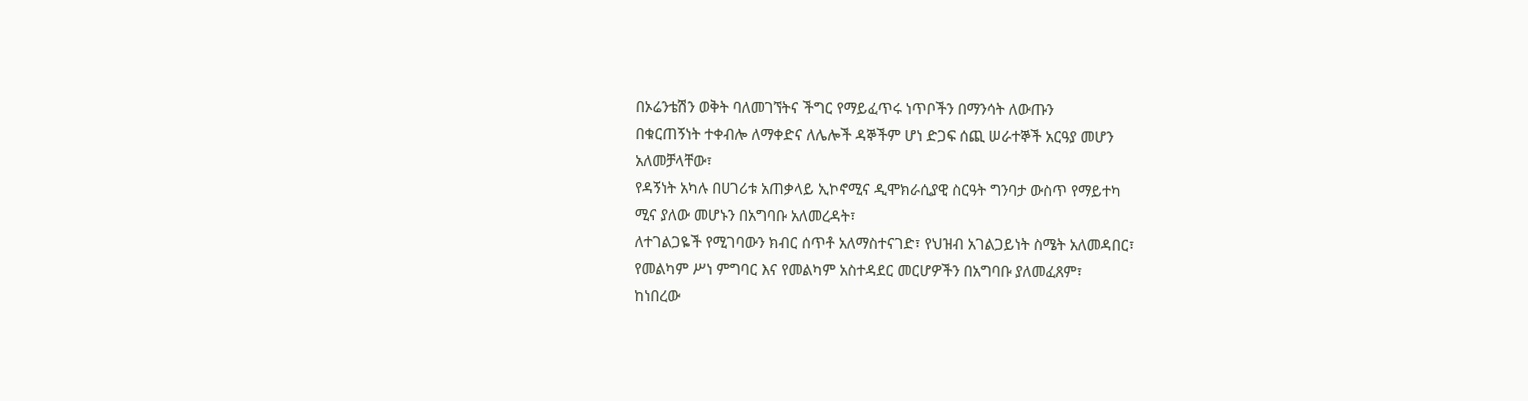በኦሬንቴሽን ወቅት ባለመገኘትና ችግር የማይፈጥሩ ነጥቦችን በማንሳት ለውጡን
በቁርጠኝነት ተቀብሎ ለማቀድና ለሌሎች ዳኞችም ሆነ ድጋፍ ሰጪ ሠራተኞች አርዓያ መሆን
አለመቻላቸው፣
የዳኝነት አካሉ በሀገሪቱ አጠቃላይ ኢኮኖሚና ዲሞክራሲያዊ ስርዓት ግንባታ ውስጥ የማይተካ
ሚና ያለው መሆኑን በአግባቡ አለመረዳት፣
ለተገልጋዬች የሚገባውን ክብር ሰጥቶ አለማስተናገድ፣ የህዝብ አገልጋይነት ስሜት አለመዳበር፣
የመልካም ሥነ ምግባር እና የመልካም አስተዳደር መርሆዎችን በአግባቡ ያለመፈጸም፣
ከነበረው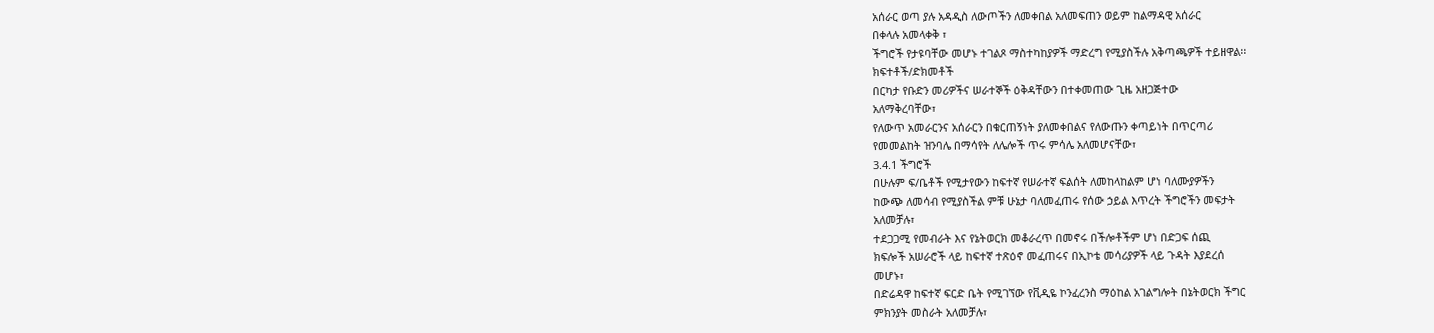አሰራር ወጣ ያሉ አዳዲስ ለውጦችን ለመቀበል አለመፍጠን ወይም ከልማዳዊ አሰራር
በቀላሉ አመላቀቅ ፣
ችግሮች የታዩባቸው መሆኑ ተገልጾ ማስተካከያዎች ማድረግ የሚያስችሉ አቅጣጫዎች ተይዘዋል፡፡
ክፍተቶች/ድክመቶች
በርካታ የቡድን መሪዎችና ሠራተኞች ዕቅዳቸውን በተቀመጠው ጊዜ አዘጋጅተው
አለማቅረባቸው፣
የለውጥ አመራርንና አሰራርን በቁርጠኝነት ያለመቀበልና የለውጡን ቀጣይነት በጥርጣሪ
የመመልከት ዝንባሌ በማሳየት ለሌሎች ጥሩ ምሳሌ አለመሆናቸው፣
3.4.1 ችግሮች
በሁሉም ፍ/ቤቶች የሚታየውን ከፍተኛ የሠራተኛ ፍልሰት ለመከላከልም ሆነ ባለሙያዎችን
ከውጭ ለመሳብ የሚያስችል ምቹ ሁኔታ ባለመፈጠሩ የሰው ኃይል እጥረት ችግሮችን መፍታት
አለመቻሉ፣
ተደጋጋሚ የመብራት እና የኔትወርክ መቆራረጥ በመኖሩ በችሎቶችም ሆነ በድጋፍ ሰጪ
ክፍሎች አሠራሮች ላይ ከፍተኛ ተጽዕኖ መፈጠሩና በኢኮቴ መሳሪያዎች ላይ ጉዳት እያደረሰ
መሆኑ፣
በድሬዳዋ ከፍተኛ ፍርድ ቤት የሚገኘው የቪዲዬ ኮንፈረንስ ማዕከል አገልግሎት በኔትወርክ ችግር
ምክንያት መስራት አለመቻሉ፣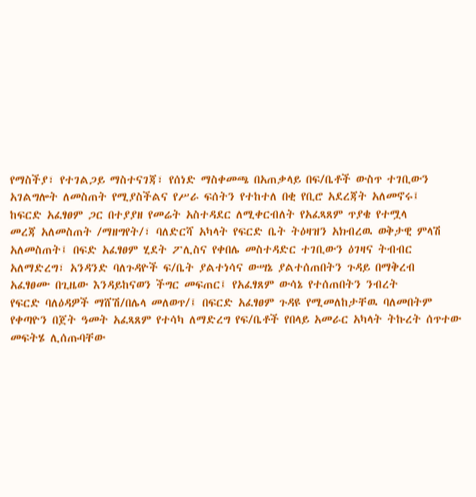የማስችያ፣ የተገልጋይ ማስተናገጃ፣ የሰነድ ማስቀመጫ በአጠቃላይ በፍ/ቤቶች ውስጥ ተገቢውን
አገልግሎት ለመስጠት የሚያስችልና የሥራ ፍሰትን የተከተለ በቂ የቢሮ አደረጃት አለመኖሩ፤
ከፍርድ አፈፃፀም ጋር በተያያዘ የመሬት አስተዳደር ለሚቀርብለት የአፈጻጸም ጥያቄ የተሟላ
መረጃ አለመስጠት /ማዘግየት/፣ ባለድርሻ አካላት የፍርድ ቤት ትዕዛዝን አክብረዉ ወቅታዊ ምላሽ
አለመስጠት፤ በፍድ አፈፃፀም ሂደት ፖሊስና የቀበሌ መስተዳድር ተገቢውን ዕገዛና ትብብር
አለማድረግ፣ አንዳንድ ባለጉዳዮች ፍ/ቤት ያልተነሳና ውሣኔ ያልተሰጠበትን ጉዳይ በማቅረብ
አፈፃፀሙ በጊዜው እንዳይከናወን ችግር መፍጠር፤ የአፈፃጸም ውሳኔ የተሰጠበትን ንብረት
የፍርድ ባለዕዳዎች ማሸሽ/በሌላ መለወጥ/፤ በፍርድ አፈፃፀም ጉዳዩ የሚመለከታቸዉ ባለመበትም
የቀጣዮን በጀት ዓመት አፈጻጸም የተሳካ ለማድረግ የፍ/ቤቶች የበላይ አመራር አካላት ትኩረት ሰጥተው
መፍትሄ ሊሰጡባቸው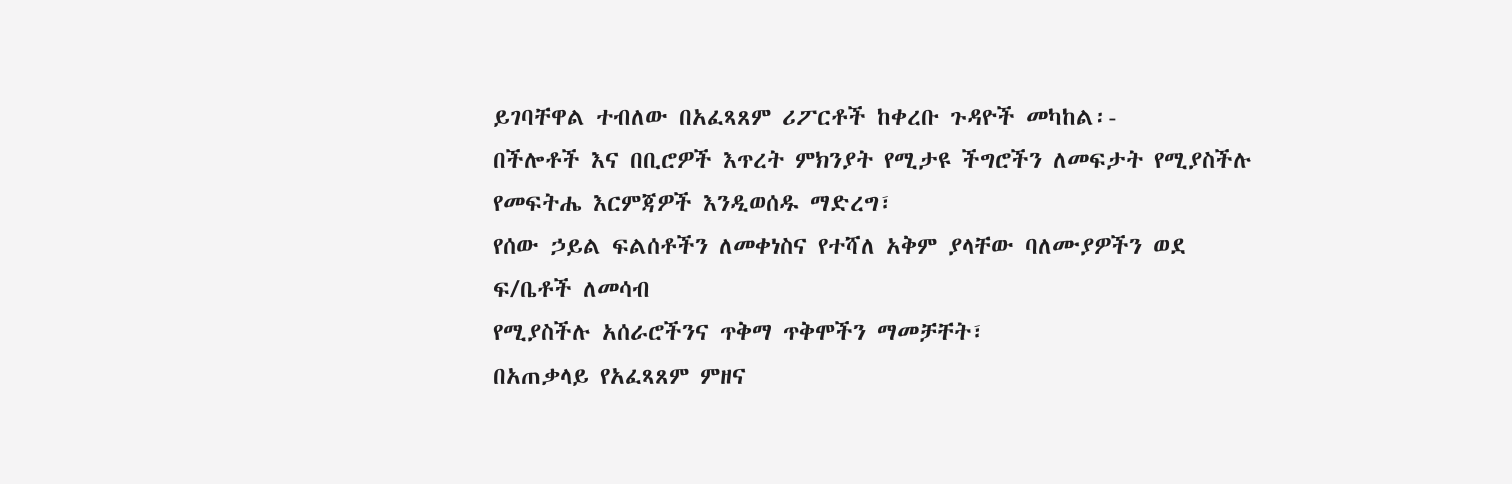ይገባቸዋል ተብለው በአፈጻጸም ሪፖርቶች ከቀረቡ ጉዳዮች መካከል፡-
በችሎቶች እና በቢሮዎች እጥረት ምክንያት የሚታዩ ችግሮችን ለመፍታት የሚያስችሉ
የመፍትሔ እርምጃዎች እንዲወሰዱ ማድረግ፣
የሰው ኃይል ፍልሰቶችን ለመቀነስና የተሻለ አቅም ያላቸው ባለሙያዎችን ወደ ፍ/ቤቶች ለመሳብ
የሚያስችሉ አሰራሮችንና ጥቅማ ጥቅሞችን ማመቻቸት፣
በአጠቃላይ የአፈጻጸም ምዘና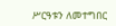ሥርዓቱን ለመተግበር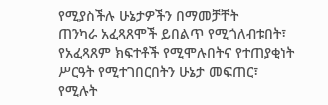የሚያስችሉ ሁኔታዎችን በማመቻቸት
ጠንካራ አፈጻጸሞች ይበልጥ የሚጎለብቱበት፣ የአፈጻጸም ክፍተቶች የሚሞሉበትና የተጠያቂነት
ሥርዓት የሚተገበርበትን ሁኔታ መፍጠር፣
የሚሉት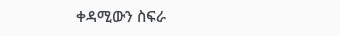ቀዳሚውን ስፍራ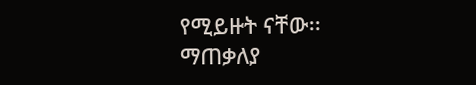የሚይዙት ናቸው፡፡
ማጠቃለያ